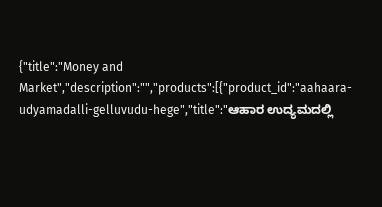{"title":"Money and Market","description":"","products":[{"product_id":"aahaara-udyamadalli-gelluvudu-hege","title":"ಆಹಾರ ಉದ್ಯಮದಲ್ಲಿ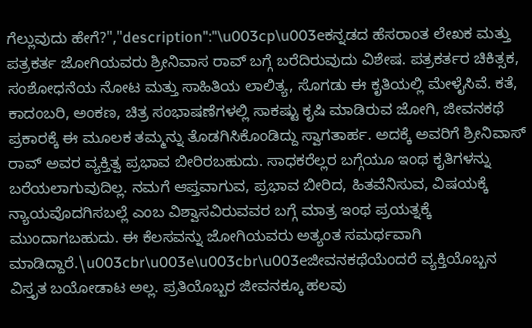ಗೆಲ್ಲುವುದು ಹೇಗೆ?","description":"\u003cp\u003eಕನ್ನಡದ ಹೆಸರಾಂತ ಲೇಖಕ ಮತ್ತು ಪತ್ರಕರ್ತ ಜೋಗಿಯವರು ಶ್ರೀನಿವಾಸ ರಾವ್ ಬಗ್ಗೆ ಬರೆದಿರುವುದು ವಿಶೇಷ. ಪತ್ರಕರ್ತರ ಚಿಕಿತ್ಸಕ, ಸಂಶೋಧನೆಯ ನೋಟ ಮತ್ತು ಸಾಹಿತಿಯ ಲಾಲಿತ್ಯ, ಸೊಗಡು ಈ ಕೃತಿಯಲ್ಲಿ ಮೇಳೈಸಿವೆ. ಕತೆ, ಕಾದಂಬರಿ, ಅಂಕಣ, ಚಿತ್ರ ಸಂಭಾಷಣೆಗಳಲ್ಲಿ ಸಾಕಷ್ಟು ಕೃಷಿ ಮಾಡಿರುವ ಜೋಗಿ, ಜೀವನಕಥೆ ಪ್ರಕಾರಕ್ಕೆ ಈ ಮೂಲಕ ತಮ್ಮನ್ನು ತೊಡಗಿಸಿಕೊಂಡಿದ್ದು ಸ್ವಾಗತಾರ್ಹ. ಅದಕ್ಕೆ ಅವರಿಗೆ ಶ್ರೀನಿವಾಸ್ ರಾವ್ ಅವರ ವ್ಯಕ್ತಿತ್ವ ಪ್ರಭಾವ ಬೀರಿರಬಹುದು. ಸಾಧಕರೆಲ್ಲರ ಬಗ್ಗೆಯೂ ಇಂಥ ಕೃತಿಗಳನ್ನು ಬರೆಯಲಾಗುವುದಿಲ್ಲ. ನಮಗೆ ಆಪ್ತವಾಗುವ, ಪ್ರಭಾವ ಬೀರಿದ, ಹಿತವೆನಿಸುವ, ವಿಷಯಕ್ಕೆ ನ್ಯಾಯವೊದಗಿಸಬಲ್ಲೆ ಎಂಬ ವಿಶ್ವಾಸವಿರುವವರ ಬಗ್ಗೆ ಮಾತ್ರ ಇಂಥ ಪ್ರಯತ್ನಕ್ಕೆ ಮುಂದಾಗಬಹುದು. ಈ ಕೆಲಸವನ್ನು ಜೋಗಿಯವರು ಅತ್ಯಂತ ಸಮರ್ಥವಾಗಿ ಮಾಡಿದ್ದಾರೆ.\u003cbr\u003e\u003cbr\u003eಜೀವನಕಥೆಯೆಂದರೆ ವ್ಯಕ್ತಿಯೊಬ್ಬನ ವಿಸ್ತೃತ ಬಯೋಡಾಟ ಅಲ್ಲ. ಪ್ರತಿಯೊಬ್ಬರ ಜೀವನಕ್ಕೂ ಹಲವು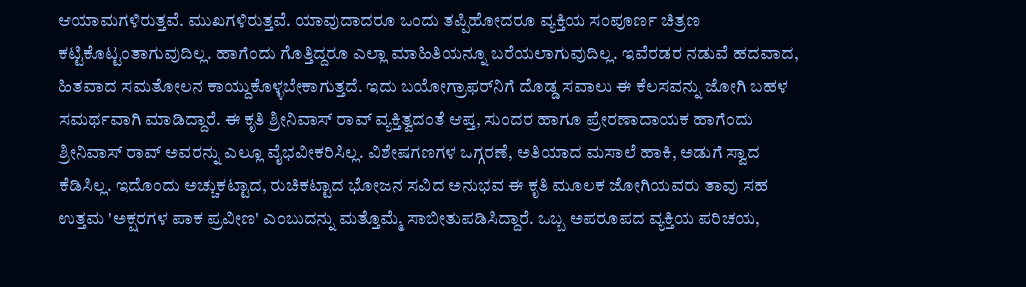ಆಯಾಮಗಳಿರುತ್ತವೆ. ಮುಖಗಳಿರುತ್ತವೆ. ಯಾವುದಾದರೂ ಒಂದು ತಪ್ಪಿಹೋದರೂ ವ್ಯಕ್ತಿಯ ಸಂಪೂರ್ಣ ಚಿತ್ರಣ ಕಟ್ಟಿಕೊಟ್ಟಂತಾಗುವುದಿಲ್ಲ. ಹಾಗೆಂದು ಗೊತ್ತಿದ್ದರೂ ಎಲ್ಲಾ ಮಾಹಿತಿಯನ್ನೂ ಬರೆಯಲಾಗುವುದಿಲ್ಲ. ಇವೆರಡರ ನಡುವೆ ಹದವಾದ, ಹಿತವಾದ ಸಮತೋಲನ ಕಾಯ್ದುಕೊಳ್ಳಬೇಕಾಗುತ್ತದೆ. ಇದು ಬಯೋಗ್ರಾಫರ್‌ನಿಗೆ ದೊಡ್ಡ ಸವಾಲು ಈ ಕೆಲಸವನ್ನು ಜೋಗಿ ಬಹಳ ಸಮರ್ಥವಾಗಿ ಮಾಡಿದ್ದಾರೆ. ಈ ಕೃತಿ ಶ್ರೀನಿವಾಸ್ ರಾವ್ ವ್ಯಕ್ತಿತ್ವದಂತೆ ಆಪ್ತ, ಸುಂದರ ಹಾಗೂ ಪ್ರೇರಣಾದಾಯಕ ಹಾಗೆಂದು ಶ್ರೀನಿವಾಸ್ ರಾವ್ ಅವರನ್ನು ಎಲ್ಲೂ ವೈಭವೀಕರಿಸಿಲ್ಲ. ವಿಶೇಷಗಣಗಳ ಒಗ್ಗರಣೆ, ಅತಿಯಾದ ಮಸಾಲೆ ಹಾಕಿ, ಅಡುಗೆ ಸ್ವಾದ ಕೆಡಿಸಿಲ್ಲ. ಇದೊಂದು ಅಚ್ಚುಕಟ್ಟಾದ, ರುಚಿಕಟ್ಟಾದ ಭೋಜನ ಸವಿದ ಅನುಭವ ಈ ಕೃತಿ ಮೂಲಕ ಜೋಗಿಯವರು ತಾವು ಸಹ ಉತ್ತಮ 'ಅಕ್ಷರಗಳ ಪಾಕ ಪ್ರವೀಣ' ಎಂಬುದನ್ನು ಮತ್ತೊಮ್ಮೆ ಸಾಬೀತುಪಡಿಸಿದ್ದಾರೆ. ಒಬ್ಬ ಅಪರೂಪದ ವ್ಯಕ್ತಿಯ ಪರಿಚಯ,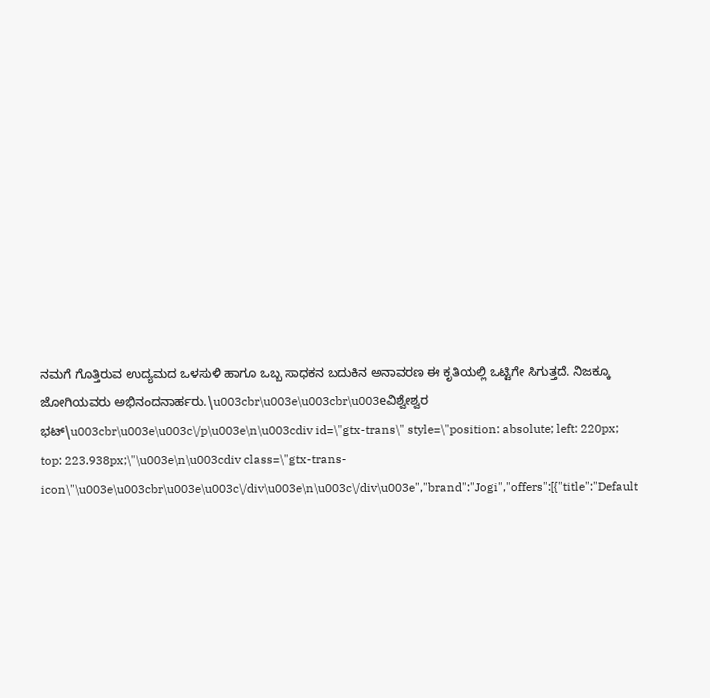ನಮಗೆ ಗೊತ್ತಿರುವ ಉದ್ಯಮದ ಒಳಸುಳಿ ಹಾಗೂ ಒಬ್ಬ ಸಾಧಕನ ಬದುಕಿನ ಅನಾವರಣ ಈ ಕೃತಿಯಲ್ಲಿ ಒಟ್ಟಿಗೇ ಸಿಗುತ್ತದೆ. ನಿಜಕ್ಕೂ ಜೋಗಿಯವರು ಅಭಿನಂದನಾರ್ಹರು.\u003cbr\u003e\u003cbr\u003eವಿಶ್ವೇಶ್ವರ ಭಟ್\u003cbr\u003e\u003c\/p\u003e\n\u003cdiv id=\"gtx-trans\" style=\"position: absolute; left: 220px; top: 223.938px;\"\u003e\n\u003cdiv class=\"gtx-trans-icon\"\u003e\u003cbr\u003e\u003c\/div\u003e\n\u003c\/div\u003e","brand":"Jogi","offers":[{"title":"Default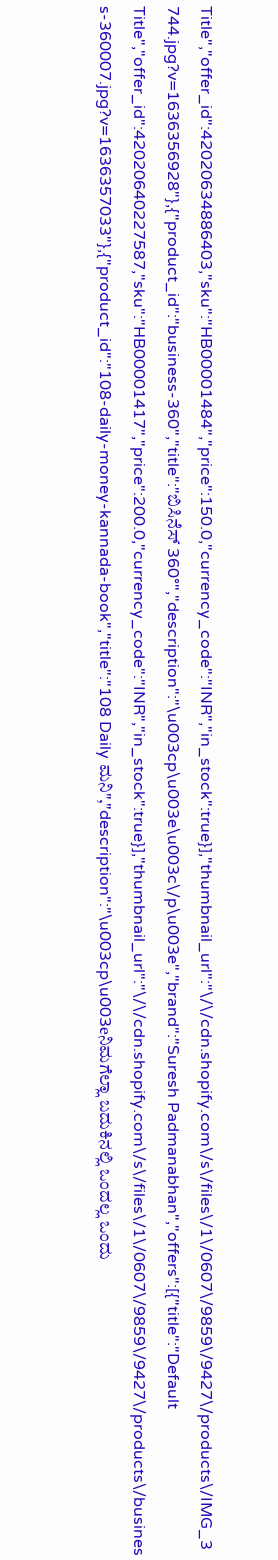Title","offer_id":42020634886403,"sku":"HB00001484","price":150.0,"currency_code":"INR","in_stock":true}],"thumbnail_url":"\/\/cdn.shopify.com\/s\/files\/1\/0607\/9859\/9427\/products\/IMG_3744.jpg?v=1636356928"},{"product_id":"business-360","title":"ಬಿಸಿನೆಸ್ 360°","description":"\u003cp\u003e\u003c\/p\u003e","brand":"Suresh Padmanabhan","offers":[{"title":"Default Title","offer_id":42020640227587,"sku":"HB00001417","price":200.0,"currency_code":"INR","in_stock":true}],"thumbnail_url":"\/\/cdn.shopify.com\/s\/files\/1\/0607\/9859\/9427\/products\/business-360007.jpg?v=1636357033"},{"product_id":"108-daily-money-kannada-book","title":"108 Daily ಮನಿ","description":"\u003cp\u003eನಿಮಗೆಲ್ಲಾ ಬದುಕಿನಲ್ಲಿ ಒಂದಲ್ಲ ಒಂದು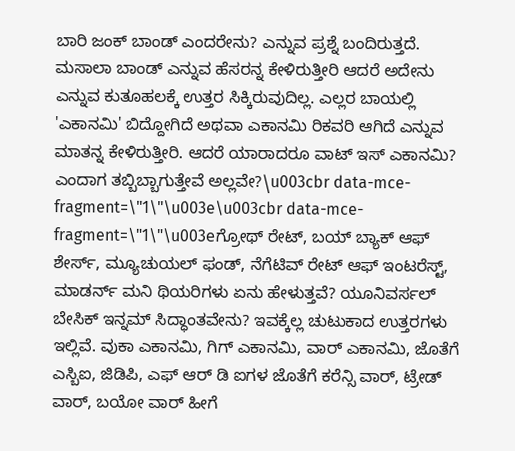ಬಾರಿ ಜಂಕ್ ಬಾಂಡ್ ಎಂದರೇನು? ಎನ್ನುವ ಪ್ರಶ್ನೆ ಬಂದಿರುತ್ತದೆ. ಮಸಾಲಾ ಬಾಂಡ್ ಎನ್ನುವ ಹೆಸರನ್ನ ಕೇಳಿರುತ್ತೀರಿ ಆದರೆ ಅದೇನು ಎನ್ನುವ ಕುತೂಹಲಕ್ಕೆ ಉತ್ತರ ಸಿಕ್ಕಿರುವುದಿಲ್ಲ. ಎಲ್ಲರ ಬಾಯಲ್ಲಿ 'ಎಕಾನಮಿ' ಬಿದ್ದೋಗಿದೆ ಅಥವಾ ಎಕಾನಮಿ ರಿಕವರಿ ಆಗಿದೆ ಎನ್ನುವ ಮಾತನ್ನ ಕೇಳಿರುತ್ತೀರಿ. ಆದರೆ ಯಾರಾದರೂ ವಾಟ್ ಇಸ್ ಎಕಾನಮಿ? ಎಂದಾಗ ತಬ್ಬಿಬ್ಬಾಗುತ್ತೇವೆ ಅಲ್ಲವೇ?\u003cbr data-mce-fragment=\"1\"\u003e\u003cbr data-mce-fragment=\"1\"\u003eಗ್ರೋಥ್ ರೇಟ್, ಬಯ್ ಬ್ಯಾಕ್ ಆಫ್ ಶೇರ್ಸ್, ಮ್ಯೂಚುಯಲ್ ಫಂಡ್, ನೆಗೆಟಿವ್ ರೇಟ್ ಆಫ್ ಇಂಟರೆಸ್ಟ್, ಮಾಡರ್ನ್ ಮನಿ ಥಿಯರಿಗಳು ಏನು ಹೇಳುತ್ತವೆ? ಯೂನಿವರ್ಸಲ್ ಬೇಸಿಕ್ ಇನ್ನಮ್ ಸಿದ್ಧಾಂತವೇನು? ಇವಕ್ಕೆಲ್ಲ ಚುಟುಕಾದ ಉತ್ತರಗಳು ಇಲ್ಲಿವೆ. ವುಕಾ ಎಕಾನಮಿ, ಗಿಗ್ ಎಕಾನಮಿ, ವಾರ್ ಎಕಾನಮಿ, ಜೊತೆಗೆ ಎಸ್ಬಿಐ, ಜಿಡಿಪಿ, ಎಫ್ ಆರ್ ಡಿ ಐಗಳ ಜೊತೆಗೆ ಕರೆನ್ಸಿ ವಾರ್, ಟ್ರೇಡ್ ವಾರ್, ಬಯೋ ವಾರ್ ಹೀಗೆ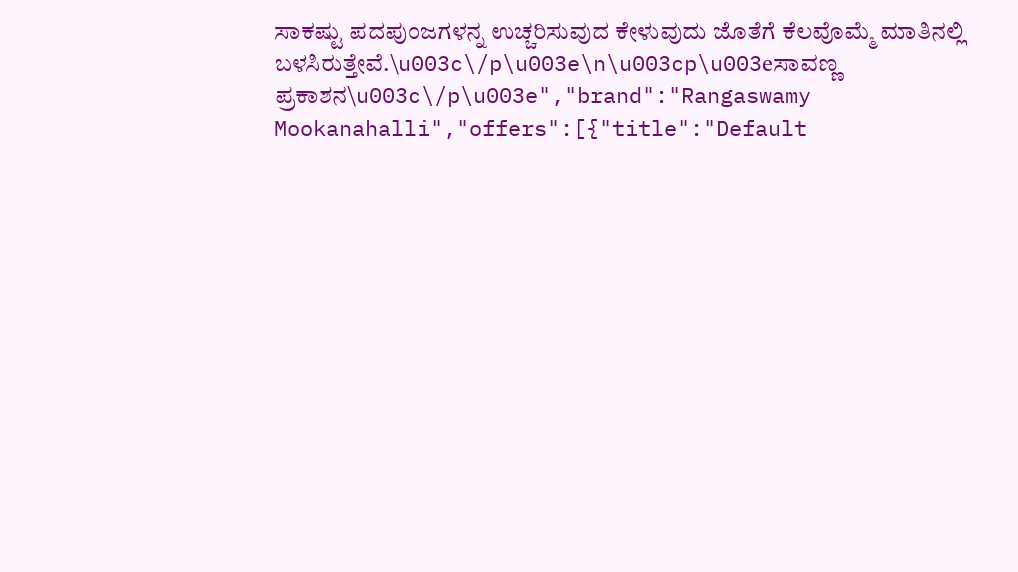ಸಾಕಷ್ಟು ಪದಪುಂಜಗಳನ್ನ ಉಚ್ಚರಿಸುವುದ ಕೇಳುವುದು ಜೊತೆಗೆ ಕೆಲವೊಮ್ಮೆ ಮಾತಿನಲ್ಲಿ ಬಳಸಿರುತ್ತೇವೆ.\u003c\/p\u003e\n\u003cp\u003eಸಾವಣ್ಣ ಪ್ರಕಾಶನ\u003c\/p\u003e","brand":"Rangaswamy Mookanahalli","offers":[{"title":"Default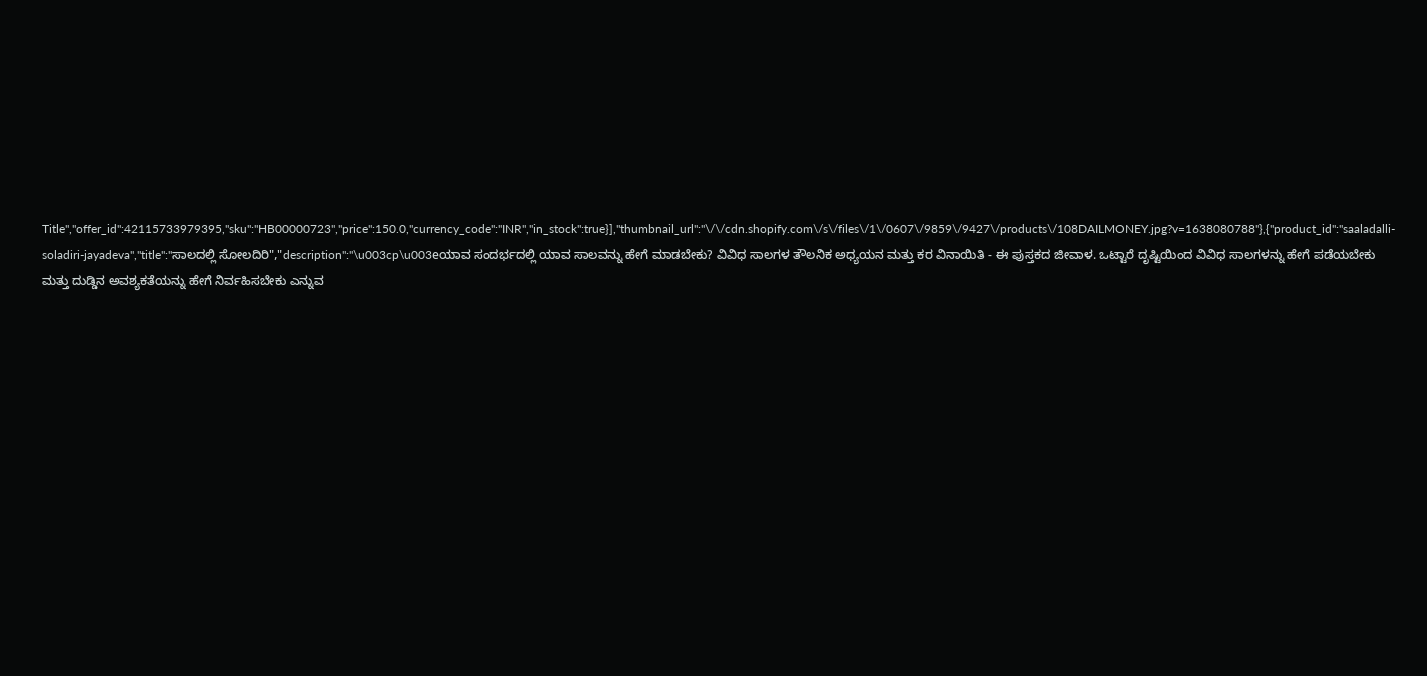Title","offer_id":42115733979395,"sku":"HB00000723","price":150.0,"currency_code":"INR","in_stock":true}],"thumbnail_url":"\/\/cdn.shopify.com\/s\/files\/1\/0607\/9859\/9427\/products\/108DAILMONEY.jpg?v=1638080788"},{"product_id":"saaladalli-soladiri-jayadeva","title":"ಸಾಲದಲ್ಲಿ ಸೋಲದಿರಿ","description":"\u003cp\u003eಯಾವ ಸಂದರ್ಭದಲ್ಲಿ ಯಾವ ಸಾಲವನ್ನು ಹೇಗೆ ಮಾಡಬೇಕು? ವಿವಿಧ ಸಾಲಗಳ ತೌಲನಿಕ ಅಧ್ಯಯನ ಮತ್ತು ಕರ ವಿನಾಯಿತಿ - ಈ ಪುಸ್ತಕದ ಜೀವಾಳ. ಒಟ್ಟಾರೆ ದೃಷ್ಟಿಯಿಂದ ವಿವಿಧ ಸಾಲಗಳನ್ನು ಹೇಗೆ ಪಡೆಯಬೇಕು ಮತ್ತು ದುಡ್ಡಿನ ಅವಶ್ಯಕತೆಯನ್ನು ಹೇಗೆ ನಿರ್ವಹಿಸಬೇಕು ಎನ್ನುವ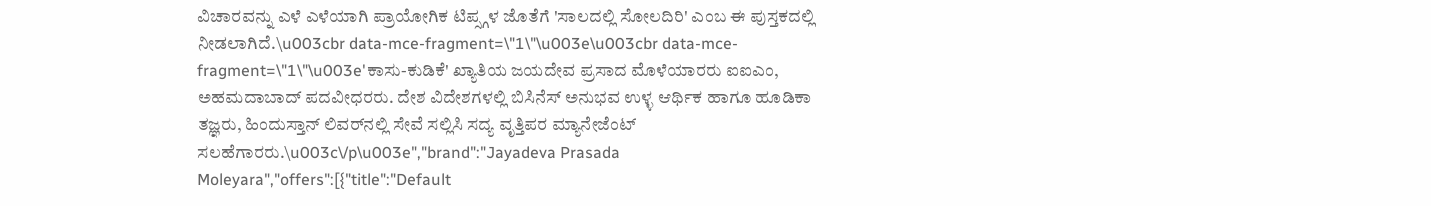ವಿಚಾರವನ್ನು ಎಳೆ ಎಳೆಯಾಗಿ ಪ್ರಾಯೋಗಿಕ ಟಿಪ್ಸ್ಗಳ ಜೊತೆಗೆ 'ಸಾಲದಲ್ಲಿ ಸೋಲದಿರಿ' ಎಂಬ ಈ ಪುಸ್ತಕದಲ್ಲಿ ನೀಡಲಾಗಿದೆ.\u003cbr data-mce-fragment=\"1\"\u003e\u003cbr data-mce-fragment=\"1\"\u003e'ಕಾಸು-ಕುಡಿಕೆ' ಖ್ಯಾತಿಯ ಜಯದೇವ ಪ್ರಸಾದ ಮೊಳೆಯಾರರು ಐಐಎಂ, ಅಹಮದಾಬಾದ್ ಪದವೀಧರರು. ದೇಶ ವಿದೇಶಗಳಲ್ಲಿ ಬಿಸಿನೆಸ್ ಅನುಭವ ಉಳ್ಳ ಆರ್ಥಿಕ ಹಾಗೂ ಹೂಡಿಕಾ ತಜ್ಞರು, ಹಿಂದುಸ್ತಾನ್ ಲಿವರ್‌ನಲ್ಲಿ ಸೇವೆ ಸಲ್ಲಿಸಿ ಸದ್ಯ ವೃತ್ತಿಪರ ಮ್ಯಾನೇಜೆಂಟ್ ಸಲಹೆಗಾರರು.\u003c\/p\u003e","brand":"Jayadeva Prasada Moleyara","offers":[{"title":"Default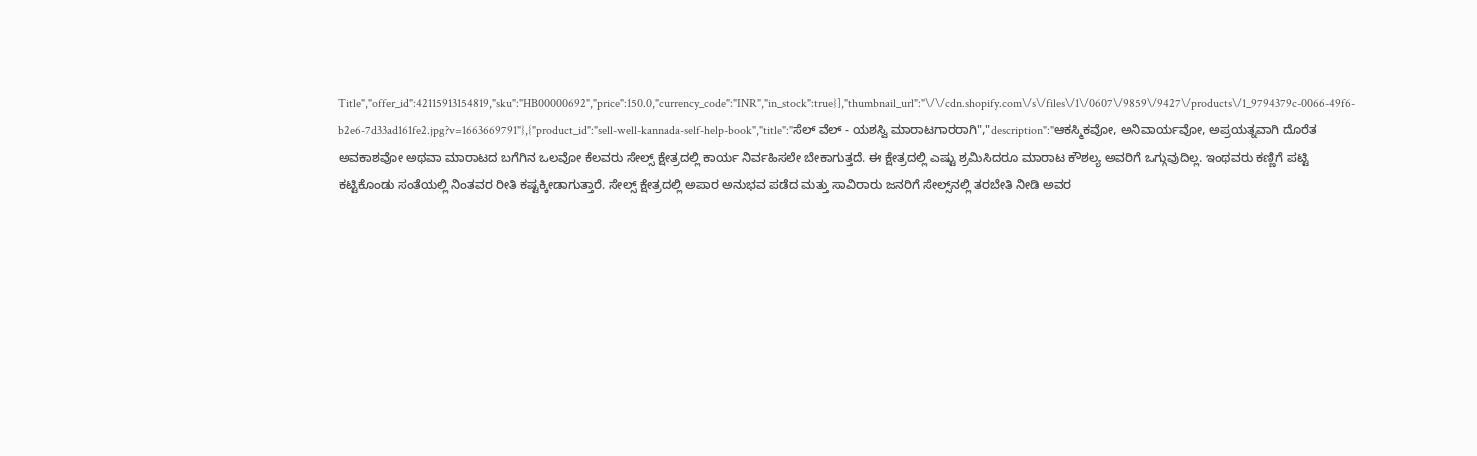Title","offer_id":42115913154819,"sku":"HB00000692","price":150.0,"currency_code":"INR","in_stock":true}],"thumbnail_url":"\/\/cdn.shopify.com\/s\/files\/1\/0607\/9859\/9427\/products\/1_9794379c-0066-49f6-b2e6-7d33ad161fe2.jpg?v=1663669791"},{"product_id":"sell-well-kannada-self-help-book","title":"ಸೆಲ್ ವೆಲ್ - ಯಶಸ್ವಿ ಮಾರಾಟಗಾರರಾಗಿ","description":"ಆಕಸ್ಮಿಕವೋ, ಅನಿವಾರ್ಯವೋ, ಅಪ್ರಯತ್ನವಾಗಿ ದೊರೆತ ಅವಕಾಶವೋ ಅಥವಾ ಮಾರಾಟದ ಬಗೆಗಿನ ಒಲವೋ ಕೆಲವರು ಸೇಲ್ಸ್ ಕ್ಷೇತ್ರದಲ್ಲಿ ಕಾರ್ಯ ನಿರ್ವಹಿಸಲೇ ಬೇಕಾಗುತ್ತದೆ. ಈ ಕ್ಷೇತ್ರದಲ್ಲಿ ಎಷ್ಟು ಶ್ರಮಿಸಿದರೂ ಮಾರಾಟ ಕೌಶಲ್ಯ ಅವರಿಗೆ ಒಗ್ಗುವುದಿಲ್ಲ. ಇಂಥವರು ಕಣ್ಣಿಗೆ ಪಟ್ಟಿ ಕಟ್ಟಿಕೊಂಡು ಸಂತೆಯಲ್ಲಿ ನಿಂತವರ ರೀತಿ ಕಷ್ಟಕ್ಕೀಡಾಗುತ್ತಾರೆ. ಸೇಲ್ಸ್ ಕ್ಷೇತ್ರದಲ್ಲಿ ಅಪಾರ ಅನುಭವ ಪಡೆದ ಮತ್ತು ಸಾವಿರಾರು ಜನರಿಗೆ ಸೇಲ್ಸ್‌ನಲ್ಲಿ ತರಬೇತಿ ನೀಡಿ ಅವರ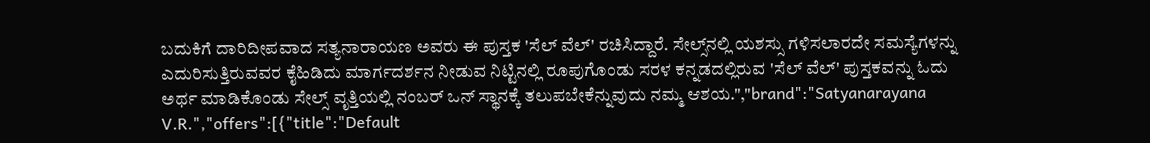ಬದುಕಿಗೆ ದಾರಿದೀಪವಾದ ಸತ್ಯನಾರಾಯಣ ಅವರು ಈ ಪುಸ್ತಕ 'ಸೆಲ್ ವೆಲ್' ರಚಿಸಿದ್ದಾರೆ. ಸೇಲ್ಸ್‌ನಲ್ಲಿ ಯಶಸ್ಸು ಗಳಿಸಲಾರದೇ ಸಮಸ್ಯೆಗಳನ್ನು ಎದುರಿಸುತ್ತಿರುವವರ ಕೈಹಿಡಿದು ಮಾರ್ಗದರ್ಶನ ನೀಡುವ ನಿಟ್ಟಿನಲ್ಲಿ ರೂಪುಗೊಂಡು ಸರಳ ಕನ್ನಡದಲ್ಲಿರುವ 'ಸೆಲ್ ವೆಲ್' ಪುಸ್ತಕವನ್ನು ಓದು ಅರ್ಥ ಮಾಡಿಕೊಂಡು ಸೇಲ್ಸ್ ವೃತ್ತಿಯಲ್ಲಿ ನಂಬರ್ ಒನ್ ಸ್ಥಾನಕ್ಕೆ ತಲುಪಬೇಕೆನ್ನುವುದು ನಮ್ಮ ಆಶಯ.","brand":"Satyanarayana V.R.","offers":[{"title":"Default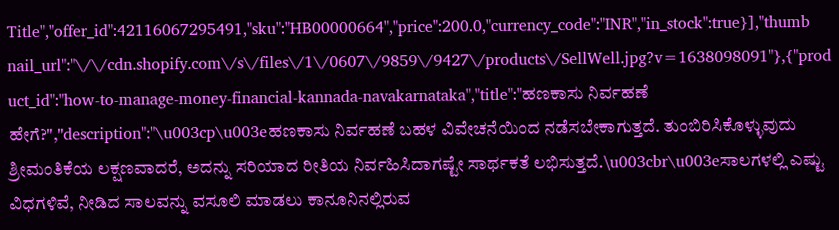Title","offer_id":42116067295491,"sku":"HB00000664","price":200.0,"currency_code":"INR","in_stock":true}],"thumbnail_url":"\/\/cdn.shopify.com\/s\/files\/1\/0607\/9859\/9427\/products\/SellWell.jpg?v=1638098091"},{"product_id":"how-to-manage-money-financial-kannada-navakarnataka","title":"ಹಣಕಾಸು ನಿರ್ವಹಣೆ ಹೇಗೆ?","description":"\u003cp\u003eಹಣಕಾಸು ನಿರ್ವಹಣೆ ಬಹಳ ವಿವೇಚನೆಯಿಂದ ನಡೆಸಬೇಕಾಗುತ್ತದೆ. ತುಂಬಿರಿಸಿಕೊಳ್ಳುವುದು ಶ್ರೀಮಂತಿಕೆಯ ಲಕ್ಷಣವಾದರೆ, ಅದನ್ನು ಸರಿಯಾದ ರೀತಿಯ ನಿರ್ವಹಿಸಿದಾಗಷ್ಟೇ ಸಾರ್ಥಕತೆ ಲಭಿಸುತ್ತದೆ.\u003cbr\u003eಸಾಲಗಳಲ್ಲಿ ಎಷ್ಟು ವಿಧಗಳಿವೆ, ನೀಡಿದ ಸಾಲವನ್ನು ವಸೂಲಿ ಮಾಡಲು ಕಾನೂನಿನಲ್ಲಿರುವ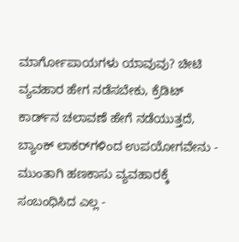ಮಾರ್ಗೋಪಾಯಗಳು ಯಾವುವು? ಚೀಟಿ ವ್ಯವಹಾರ ಹೇಗ ನಡೆಸಬೇಕು, ಕ್ರೆಡಿಟ್ ಕಾರ್ಡ್‌ನ ಚಲಾವಣೆ ಹೇಗೆ ನಡೆಯುತ್ತದೆ, ಬ್ಯಾಂಕ್ ಲಾಕರ್‌ಗಳಿಂದ ಉಪಯೋಗವೇನು - ಮುಂತಾಗಿ ಹಣಕಾಸು ವ್ಯವಹಾರಕ್ಕೆ ಸಂಬಂಧಿಸಿದ ಎಲ್ಲ -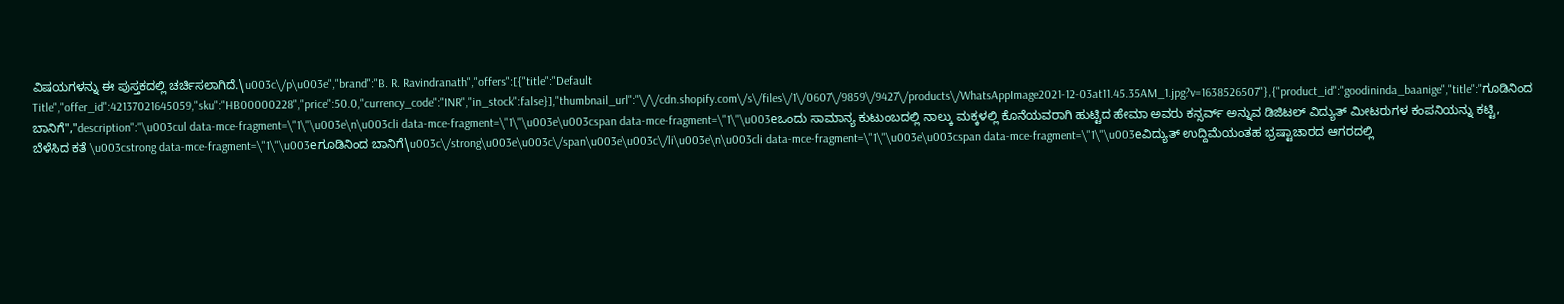ವಿಷಯಗಳನ್ನು ಈ ಪುಸ್ತಕದಲ್ಲಿ ಚರ್ಚಿಸಲಾಗಿದೆ.\u003c\/p\u003e","brand":"B. R. Ravindranath","offers":[{"title":"Default Title","offer_id":42137021645059,"sku":"HB00000228","price":50.0,"currency_code":"INR","in_stock":false}],"thumbnail_url":"\/\/cdn.shopify.com\/s\/files\/1\/0607\/9859\/9427\/products\/WhatsAppImage2021-12-03at11.45.35AM_1.jpg?v=1638526507"},{"product_id":"goodininda_baanige","title":"ಗೂಡಿನಿಂದ ಬಾನಿಗೆ","description":"\u003cul data-mce-fragment=\"1\"\u003e\n\u003cli data-mce-fragment=\"1\"\u003e\u003cspan data-mce-fragment=\"1\"\u003eಒಂದು ಸಾಮಾನ್ಯ ಕುಟುಂಬದಲ್ಲಿ ನಾಲ್ಕು ಮಕ್ಕಳಲ್ಲಿ ಕೊನೆಯವರಾಗಿ ಹುಟ್ಟಿದ ಹೇಮಾ ಅವರು ಕನ್ಸರ್ವ್ ಅನ್ನುವ ಡಿಜಿಟಲ್ ವಿದ್ಯುತ್ ಮೀಟರುಗಳ ಕಂಪನಿಯನ್ನು ಕಟ್ಟಿ, ಬೆಳೆಸಿದ ಕತೆ \u003cstrong data-mce-fragment=\"1\"\u003eಗೂಡಿನಿಂದ ಬಾನಿಗೆ\u003c\/strong\u003e\u003c\/span\u003e\u003c\/li\u003e\n\u003cli data-mce-fragment=\"1\"\u003e\u003cspan data-mce-fragment=\"1\"\u003eವಿದ್ಯುತ್ ಉದ್ದಿಮೆಯಂತಹ ಭ್ರಷ್ಟಾಚಾರದ ಆಗರದಲ್ಲಿ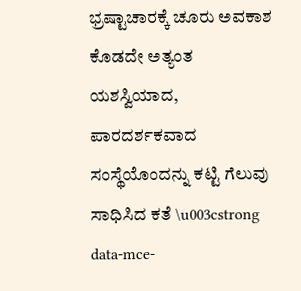ಭ್ರಷ್ಟಾಚಾರಕ್ಕೆ ಚೂರು ಅವಕಾಶ ಕೊಡದೇ ಅತ್ಯಂತ ಯಶಸ್ವಿಯಾದ, ಪಾರದರ್ಶಕವಾದ ಸಂಸ್ಥೆಯೊಂದನ್ನು ಕಟ್ಟಿ ಗೆಲುವು ಸಾಧಿಸಿದ ಕತೆ \u003cstrong data-mce-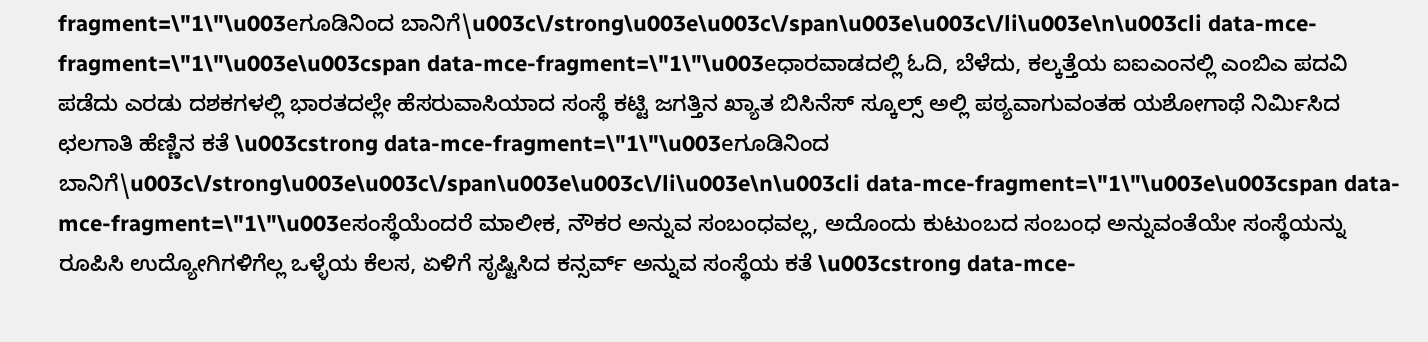fragment=\"1\"\u003eಗೂಡಿನಿಂದ ಬಾನಿಗೆ\u003c\/strong\u003e\u003c\/span\u003e\u003c\/li\u003e\n\u003cli data-mce-fragment=\"1\"\u003e\u003cspan data-mce-fragment=\"1\"\u003eಧಾರವಾಡದಲ್ಲಿ ಓದಿ, ಬೆಳೆದು, ಕಲ್ಕತ್ತೆಯ ಐಐಎಂನಲ್ಲಿ ಎಂಬಿಎ ಪದವಿ ಪಡೆದು ಎರಡು ದಶಕಗಳಲ್ಲಿ ಭಾರತದಲ್ಲೇ ಹೆಸರುವಾಸಿಯಾದ ಸಂಸ್ಥೆ ಕಟ್ಟಿ ಜಗತ್ತಿನ ಖ್ಯಾತ ಬಿಸಿನೆಸ್ ಸ್ಕೂಲ್ಸ್ ಅಲ್ಲಿ ಪಠ್ಯವಾಗುವಂತಹ ಯಶೋಗಾಥೆ ನಿರ್ಮಿಸಿದ ಛಲಗಾತಿ ಹೆಣ್ಣಿನ ಕತೆ \u003cstrong data-mce-fragment=\"1\"\u003eಗೂಡಿನಿಂದ ಬಾನಿಗೆ\u003c\/strong\u003e\u003c\/span\u003e\u003c\/li\u003e\n\u003cli data-mce-fragment=\"1\"\u003e\u003cspan data-mce-fragment=\"1\"\u003eಸಂಸ್ಥೆಯೆಂದರೆ ಮಾಲೀಕ, ನೌಕರ ಅನ್ನುವ ಸಂಬಂಧವಲ್ಲ, ಅದೊಂದು ಕುಟುಂಬದ ಸಂಬಂಧ ಅನ್ನುವಂತೆಯೇ ಸಂಸ್ಥೆಯನ್ನು ರೂಪಿಸಿ ಉದ್ಯೋಗಿಗಳಿಗೆಲ್ಲ ಒಳ್ಳೆಯ ಕೆಲಸ, ಏಳಿಗೆ ಸೃಷ್ಟಿಸಿದ ಕನ್ಸರ್ವ್ ಅನ್ನುವ ಸಂಸ್ಥೆಯ ಕತೆ \u003cstrong data-mce-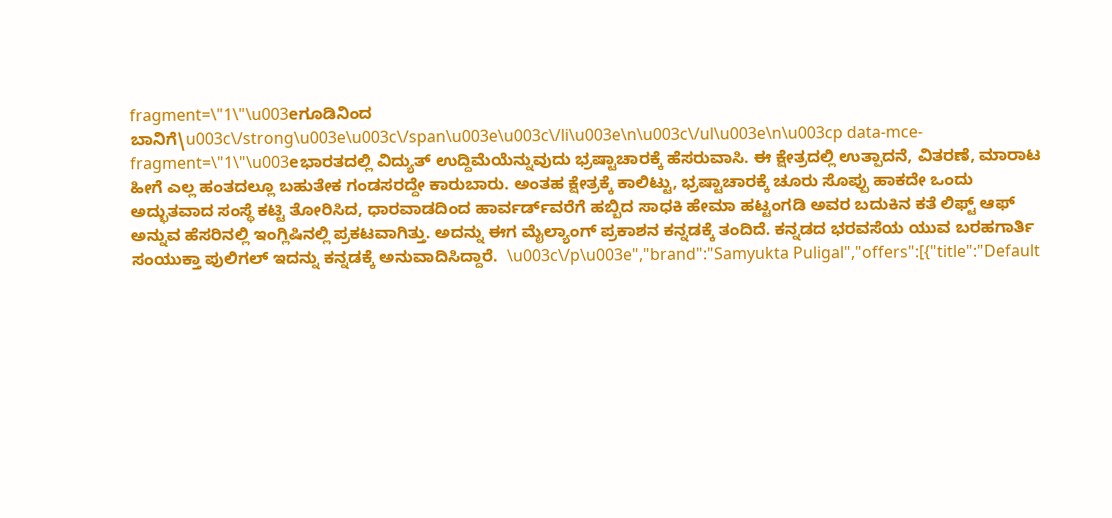fragment=\"1\"\u003eಗೂಡಿನಿಂದ ಬಾನಿಗೆ\u003c\/strong\u003e\u003c\/span\u003e\u003c\/li\u003e\n\u003c\/ul\u003e\n\u003cp data-mce-fragment=\"1\"\u003eಭಾರತದಲ್ಲಿ ವಿದ್ಯುತ್ ಉದ್ದಿಮೆಯೆನ್ನುವುದು ಭ್ರಷ್ಟಾಚಾರಕ್ಕೆ ಹೆಸರುವಾಸಿ. ಈ ಕ್ಷೇತ್ರದಲ್ಲಿ ಉತ್ಪಾದನೆ, ವಿತರಣೆ, ಮಾರಾಟ ಹೀಗೆ ಎಲ್ಲ ಹಂತದಲ್ಲೂ ಬಹುತೇಕ ಗಂಡಸರದ್ದೇ ಕಾರುಬಾರು. ಅಂತಹ ಕ್ಷೇತ್ರಕ್ಕೆ ಕಾಲಿಟ್ಟು, ಭ್ರಷ್ಟಾಚಾರಕ್ಕೆ ಚೂರು ಸೊಪ್ಪು ಹಾಕದೇ ಒಂದು ಅದ್ಭುತವಾದ ಸಂಸ್ಥೆ ಕಟ್ಟಿ ತೋರಿಸಿದ, ಧಾರವಾಡದಿಂದ ಹಾರ್ವರ್ಡ್‌ವರೆಗೆ ಹಬ್ಬಿದ ಸಾಧಕಿ ಹೇಮಾ ಹಟ್ಟಂಗಡಿ ಅವರ ಬದುಕಿನ ಕತೆ ಲಿಫ್ಟ್ ಆಫ್ ಅನ್ನುವ ಹೆಸರಿನಲ್ಲಿ ಇಂಗ್ಲಿಷಿನಲ್ಲಿ ಪ್ರಕಟವಾಗಿತ್ತು. ಅದನ್ನು ಈಗ ಮೈಲ್ಯಾಂಗ್ ಪ್ರಕಾಶನ ಕನ್ನಡಕ್ಕೆ ತಂದಿದೆ. ಕನ್ನಡದ ಭರವಸೆಯ ಯುವ ಬರಹಗಾರ್ತಿ ಸಂಯುಕ್ತಾ ಪುಲಿಗಲ್ ಇದನ್ನು ಕನ್ನಡಕ್ಕೆ ಅನುವಾದಿಸಿದ್ದಾರೆ.  \u003c\/p\u003e","brand":"Samyukta Puligal","offers":[{"title":"Default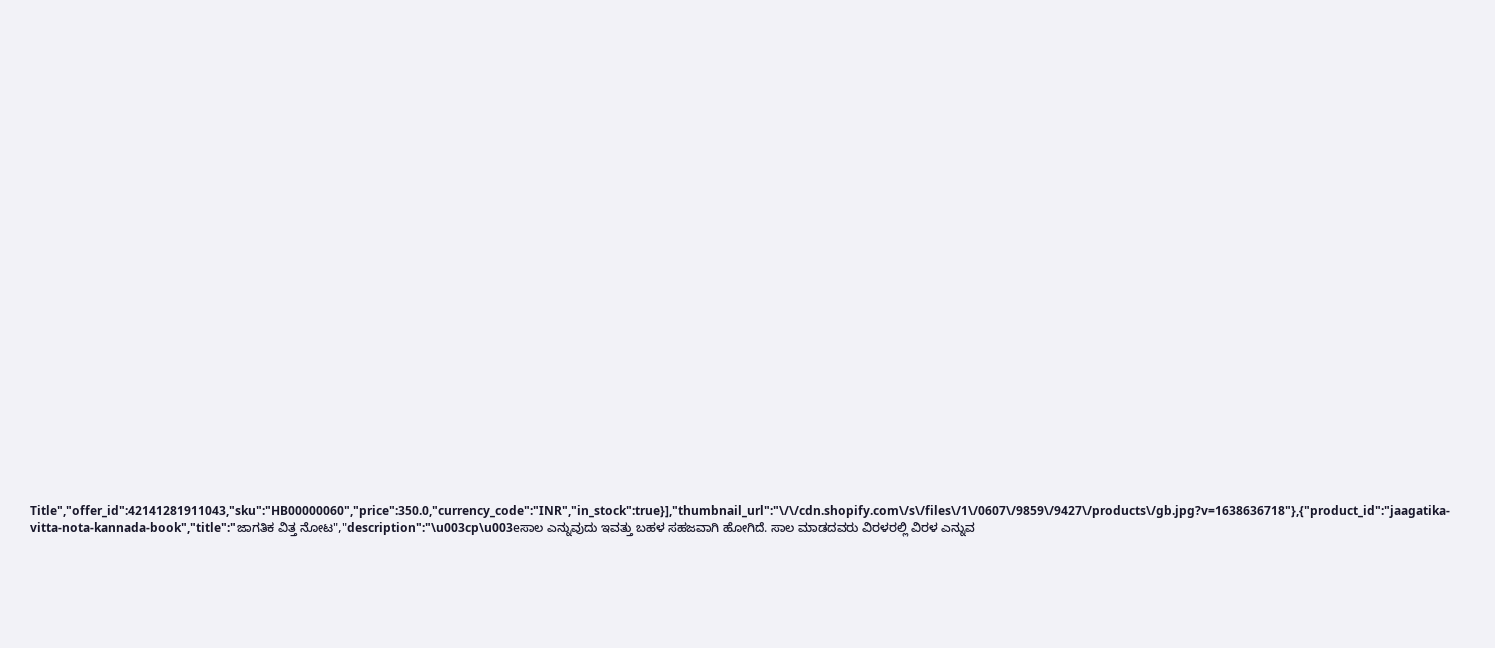Title","offer_id":42141281911043,"sku":"HB00000060","price":350.0,"currency_code":"INR","in_stock":true}],"thumbnail_url":"\/\/cdn.shopify.com\/s\/files\/1\/0607\/9859\/9427\/products\/gb.jpg?v=1638636718"},{"product_id":"jaagatika-vitta-nota-kannada-book","title":"ಜಾಗತಿಕ ವಿತ್ತ ನೋಟ","description":"\u003cp\u003eಸಾಲ ಎನ್ನುವುದು ಇವತ್ತು ಬಹಳ ಸಹಜವಾಗಿ ಹೋಗಿದೆ. ಸಾಲ ಮಾಡದವರು ವಿರಳರಲ್ಲಿ ವಿರಳ ಎನ್ನುವ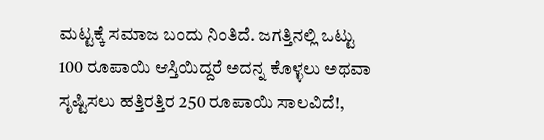ಮಟ್ಟಕ್ಕೆ ಸಮಾಜ ಬಂದು ನಿಂತಿದೆ. ಜಗತ್ತಿನಲ್ಲಿ ಒಟ್ಟು 100 ರೂಪಾಯಿ ಆಸ್ತಿಯಿದ್ದರೆ ಅದನ್ನ ಕೊಳ್ಳಲು ಅಥವಾ ಸೃಷ್ಟಿಸಲು ಹತ್ತಿರತ್ತಿರ 250 ರೂಪಾಯಿ ಸಾಲವಿದೆ!,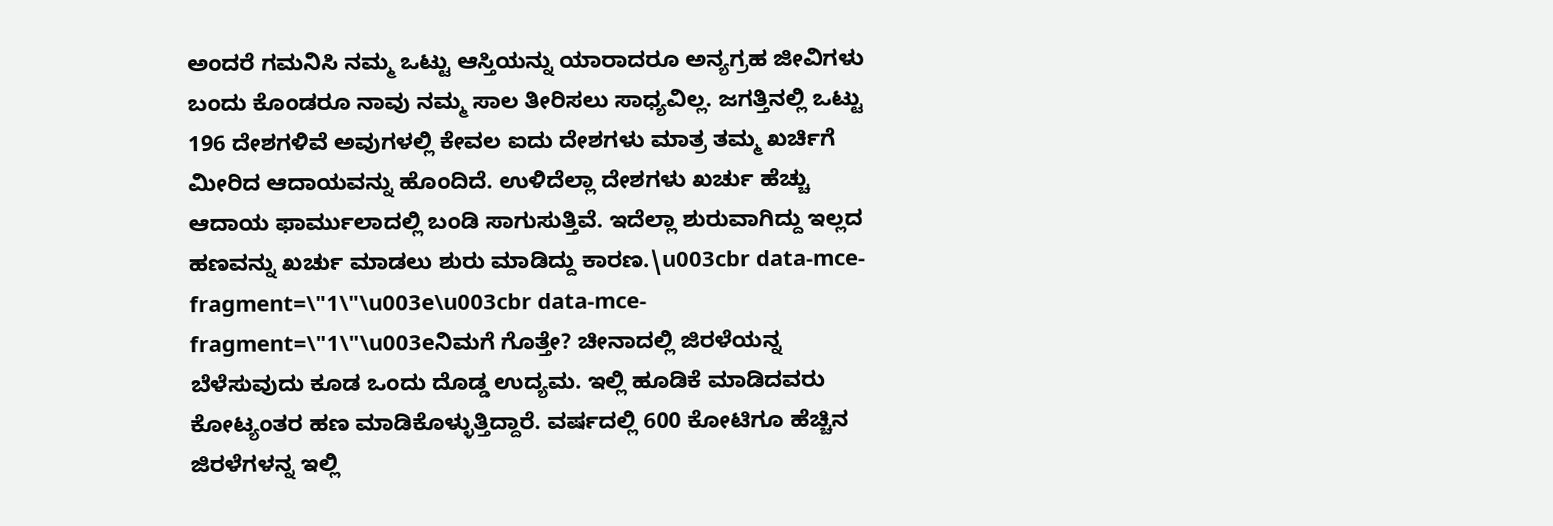ಅಂದರೆ ಗಮನಿಸಿ ನಮ್ಮ ಒಟ್ಟು ಆಸ್ತಿಯನ್ನು ಯಾರಾದರೂ ಅನ್ಯಗ್ರಹ ಜೀವಿಗಳು ಬಂದು ಕೊಂಡರೂ ನಾವು ನಮ್ಮ ಸಾಲ ತೀರಿಸಲು ಸಾಧ್ಯವಿಲ್ಲ. ಜಗತ್ತಿನಲ್ಲಿ ಒಟ್ಟು 196 ದೇಶಗಳಿವೆ ಅವುಗಳಲ್ಲಿ ಕೇವಲ ಐದು ದೇಶಗಳು ಮಾತ್ರ ತಮ್ಮ ಖರ್ಚಿಗೆ ಮೀರಿದ ಆದಾಯವನ್ನು ಹೊಂದಿದೆ. ಉಳಿದೆಲ್ಲಾ ದೇಶಗಳು ಖರ್ಚು ಹೆಚ್ಚು ಆದಾಯ ಫಾರ್ಮುಲಾದಲ್ಲಿ ಬಂಡಿ ಸಾಗುಸುತ್ತಿವೆ. ಇದೆಲ್ಲಾ ಶುರುವಾಗಿದ್ದು ಇಲ್ಲದ ಹಣವನ್ನು ಖರ್ಚು ಮಾಡಲು ಶುರು ಮಾಡಿದ್ದು ಕಾರಣ.\u003cbr data-mce-fragment=\"1\"\u003e\u003cbr data-mce-fragment=\"1\"\u003eನಿಮಗೆ ಗೊತ್ತೇ? ಚೀನಾದಲ್ಲಿ ಜಿರಳೆಯನ್ನ ಬೆಳೆಸುವುದು ಕೂಡ ಒಂದು ದೊಡ್ಡ ಉದ್ಯಮ. ಇಲ್ಲಿ ಹೂಡಿಕೆ ಮಾಡಿದವರು ಕೋಟ್ಯಂತರ ಹಣ ಮಾಡಿಕೊಳ್ಳುತ್ತಿದ್ದಾರೆ. ವರ್ಷದಲ್ಲಿ 600 ಕೋಟಿಗೂ ಹೆಚ್ಚಿನ ಜಿರಳೆಗಳನ್ನ ಇಲ್ಲಿ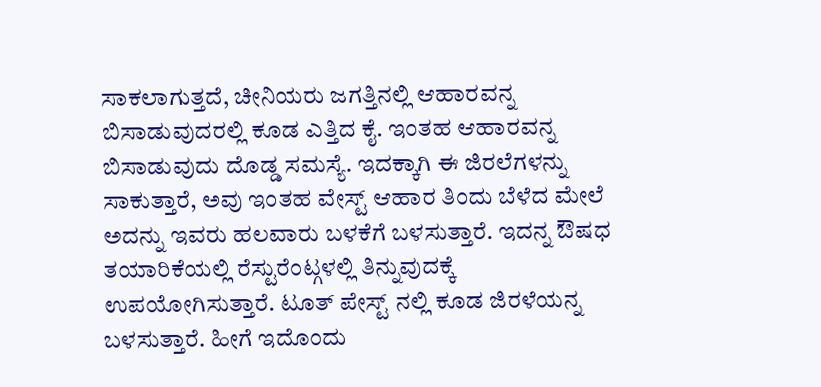ಸಾಕಲಾಗುತ್ತದೆ, ಚೀನಿಯರು ಜಗತ್ತಿನಲ್ಲಿ ಆಹಾರವನ್ನ ಬಿಸಾಡುವುದರಲ್ಲಿ ಕೂಡ ಎತ್ತಿದ ಕೈ. ಇಂತಹ ಆಹಾರವನ್ನ ಬಿಸಾಡುವುದು ದೊಡ್ಡ ಸಮಸ್ಯೆ. ಇದಕ್ಕಾಗಿ ಈ ಜಿರಲೆಗಳನ್ನು ಸಾಕುತ್ತಾರೆ, ಅವು ಇಂತಹ ವೇಸ್ಟ್ ಆಹಾರ ತಿಂದು ಬೆಳೆದ ಮೇಲೆ ಅದನ್ನು ಇವರು ಹಲವಾರು ಬಳಕೆಗೆ ಬಳಸುತ್ತಾರೆ. ಇದನ್ನ ಔಷಧ ತಯಾರಿಕೆಯಲ್ಲಿ ರೆಸ್ಟುರೆಂಟ್ಗಳಲ್ಲಿ ತಿನ್ನುವುದಕ್ಕೆ ಉಪಯೋಗಿಸುತ್ತಾರೆ. ಟೂತ್ ಪೇಸ್ಟ್ ನಲ್ಲಿ ಕೂಡ ಜಿರಳೆಯನ್ನ ಬಳಸುತ್ತಾರೆ. ಹೀಗೆ ಇದೊಂದು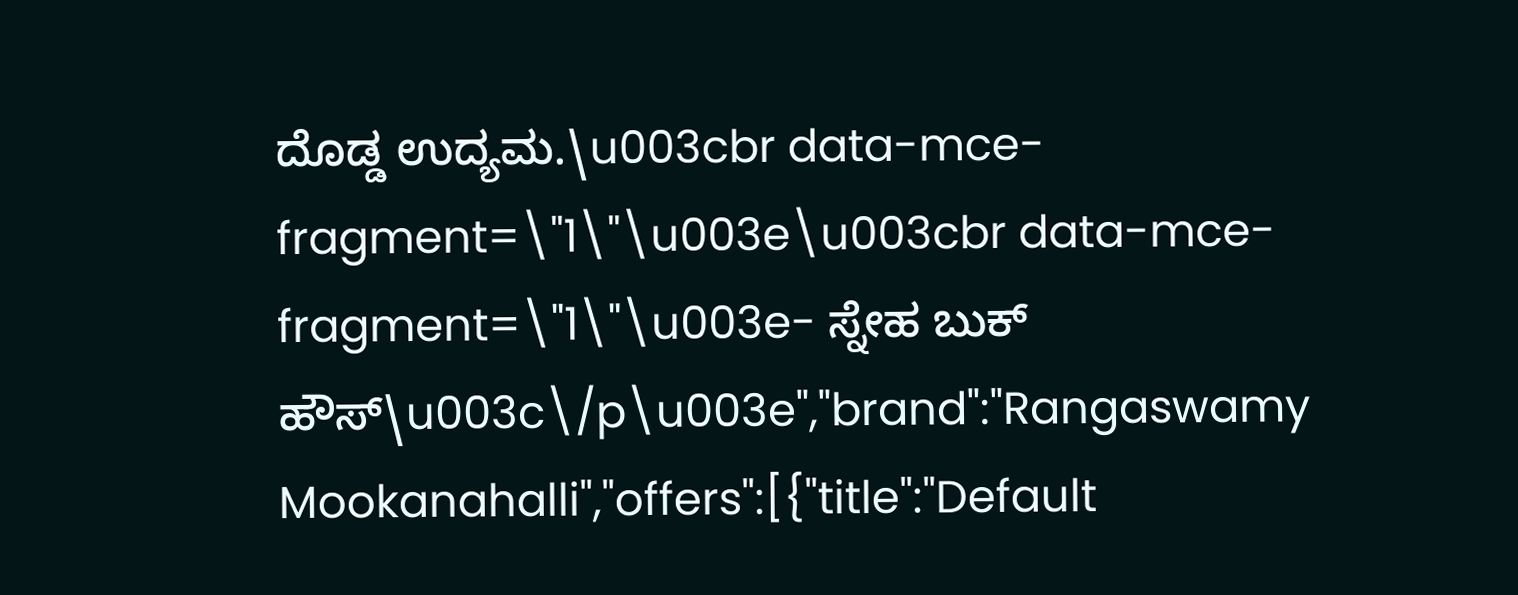ದೊಡ್ಡ ಉದ್ಯಮ.\u003cbr data-mce-fragment=\"1\"\u003e\u003cbr data-mce-fragment=\"1\"\u003e- ಸ್ನೇಹ ಬುಕ್ ಹೌಸ್\u003c\/p\u003e","brand":"Rangaswamy Mookanahalli","offers":[{"title":"Default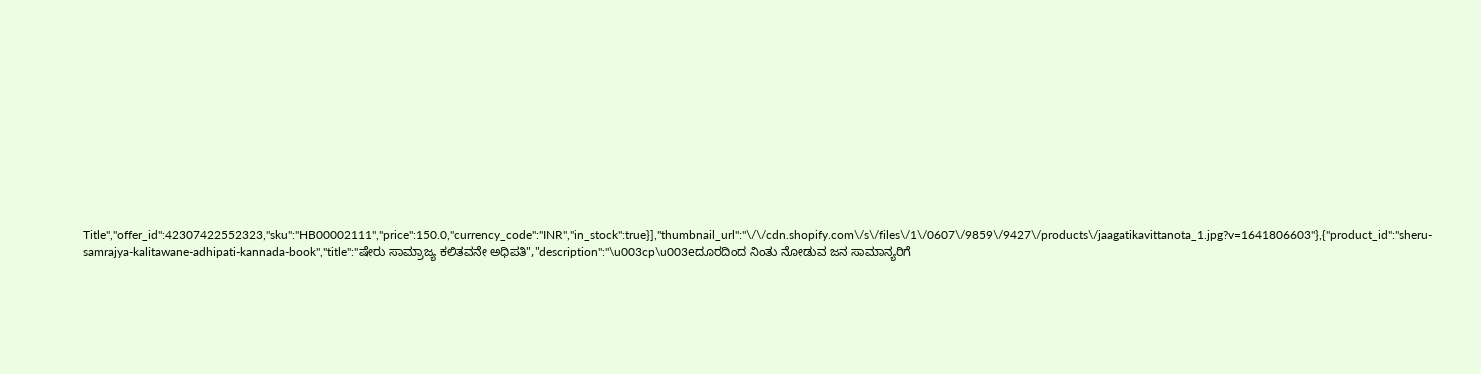Title","offer_id":42307422552323,"sku":"HB00002111","price":150.0,"currency_code":"INR","in_stock":true}],"thumbnail_url":"\/\/cdn.shopify.com\/s\/files\/1\/0607\/9859\/9427\/products\/jaagatikavittanota_1.jpg?v=1641806603"},{"product_id":"sheru-samrajya-kalitawane-adhipati-kannada-book","title":"ಷೇರು ಸಾಮ್ರಾಜ್ಯ ಕಲಿತವನೇ ಅಧಿಪತಿ","description":"\u003cp\u003eದೂರದಿಂದ ನಿಂತು ನೋಡುವ ಜನ ಸಾಮಾನ್ಯರಿಗೆ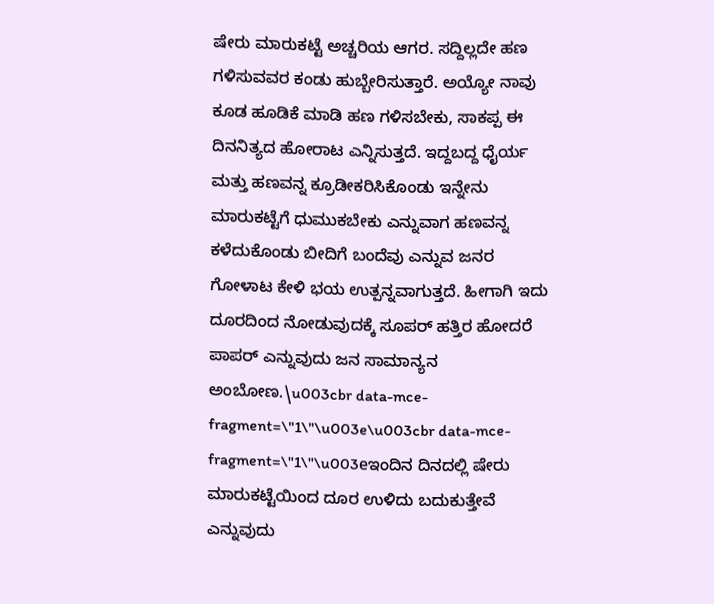ಷೇರು ಮಾರುಕಟ್ಟೆ ಅಚ್ಚರಿಯ ಆಗರ. ಸದ್ದಿಲ್ಲದೇ ಹಣ ಗಳಿಸುವವರ ಕಂಡು ಹುಬ್ಬೇರಿಸುತ್ತಾರೆ. ಅಯ್ಯೋ ನಾವು ಕೂಡ ಹೂಡಿಕೆ ಮಾಡಿ ಹಣ ಗಳಿಸಬೇಕು, ಸಾಕಪ್ಪ ಈ ದಿನನಿತ್ಯದ ಹೋರಾಟ ಎನ್ನಿಸುತ್ತದೆ. ಇದ್ದಬದ್ದ ಧೈರ್ಯ ಮತ್ತು ಹಣವನ್ನ ಕ್ರೂಡೀಕರಿಸಿಕೊಂಡು ಇನ್ನೇನು ಮಾರುಕಟ್ಟೆಗೆ ಧುಮುಕಬೇಕು ಎನ್ನುವಾಗ ಹಣವನ್ನ ಕಳೆದುಕೊಂಡು ಬೀದಿಗೆ ಬಂದೆವು ಎನ್ನುವ ಜನರ ಗೋಳಾಟ ಕೇಳಿ ಭಯ ಉತ್ಪನ್ನವಾಗುತ್ತದೆ. ಹೀಗಾಗಿ ಇದು ದೂರದಿಂದ ನೋಡುವುದಕ್ಕೆ ಸೂಪರ್ ಹತ್ತಿರ ಹೋದರೆ ಪಾಪರ್ ಎನ್ನುವುದು ಜನ ಸಾಮಾನ್ಯನ ಅಂಬೋಣ.\u003cbr data-mce-fragment=\"1\"\u003e\u003cbr data-mce-fragment=\"1\"\u003eಇಂದಿನ ದಿನದಲ್ಲಿ ಷೇರು ಮಾರುಕಟ್ಟೆಯಿಂದ ದೂರ ಉಳಿದು ಬದುಕುತ್ತೇವೆ ಎನ್ನುವುದು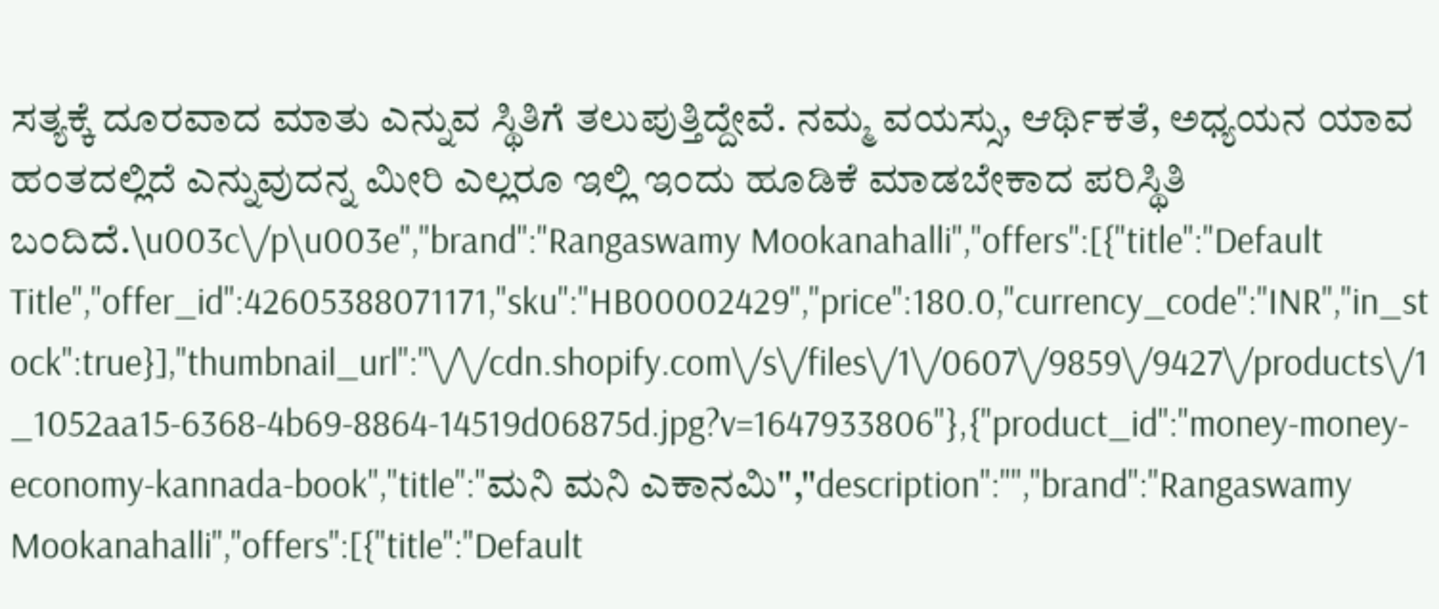ಸತ್ಯಕ್ಕೆ ದೂರವಾದ ಮಾತು ಎನ್ನುವ ಸ್ಥಿತಿಗೆ ತಲುಪುತ್ತಿದ್ದೇವೆ. ನಮ್ಮ ವಯಸ್ಸು, ಆರ್ಥಿಕತೆ, ಅಧ್ಯಯನ ಯಾವ ಹಂತದಲ್ಲಿದೆ ಎನ್ನುವುದನ್ನ ಮೀರಿ ಎಲ್ಲರೂ ಇಲ್ಲಿ ಇಂದು ಹೂಡಿಕೆ ಮಾಡಬೇಕಾದ ಪರಿಸ್ಥಿತಿ ಬಂದಿದೆ.\u003c\/p\u003e","brand":"Rangaswamy Mookanahalli","offers":[{"title":"Default Title","offer_id":42605388071171,"sku":"HB00002429","price":180.0,"currency_code":"INR","in_stock":true}],"thumbnail_url":"\/\/cdn.shopify.com\/s\/files\/1\/0607\/9859\/9427\/products\/1_1052aa15-6368-4b69-8864-14519d06875d.jpg?v=1647933806"},{"product_id":"money-money-economy-kannada-book","title":"ಮನಿ ಮನಿ ಎಕಾನಮಿ","description":"","brand":"Rangaswamy Mookanahalli","offers":[{"title":"Default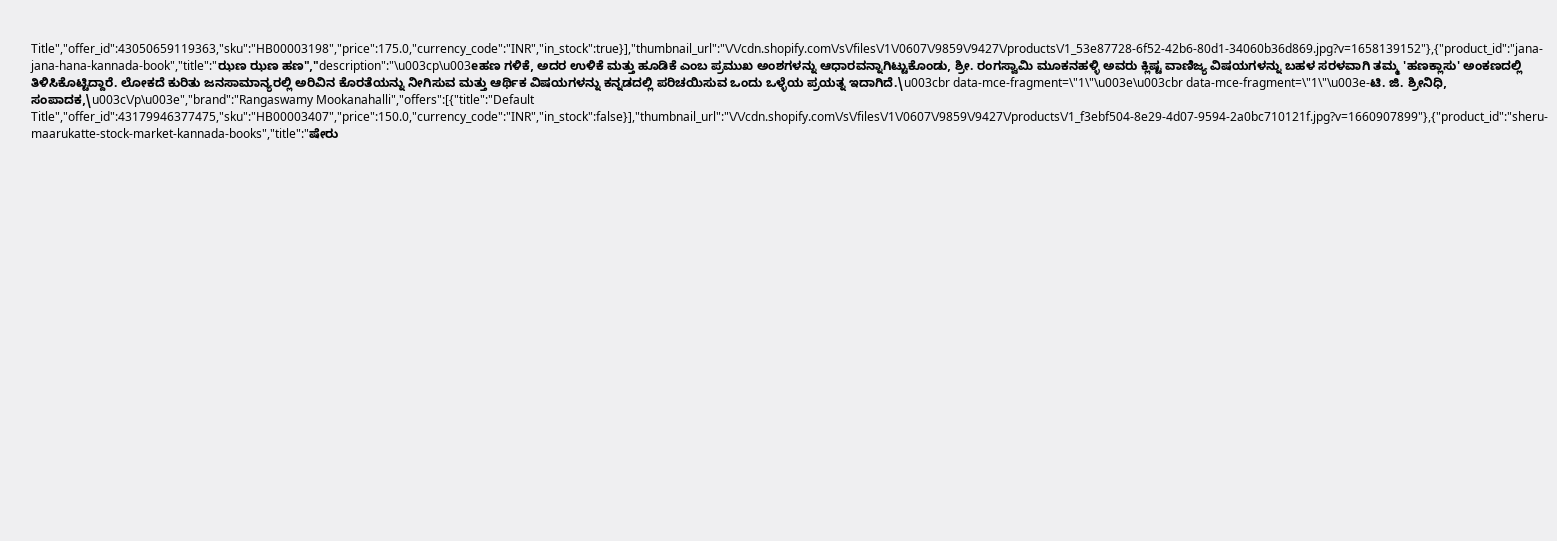Title","offer_id":43050659119363,"sku":"HB00003198","price":175.0,"currency_code":"INR","in_stock":true}],"thumbnail_url":"\/\/cdn.shopify.com\/s\/files\/1\/0607\/9859\/9427\/products\/1_53e87728-6f52-42b6-80d1-34060b36d869.jpg?v=1658139152"},{"product_id":"jana-jana-hana-kannada-book","title":"ಝಣ ಝಣ ಹಣ","description":"\u003cp\u003eಹಣ ಗಳಿಕೆ, ಅದರ ಉಳಿಕೆ ಮತ್ತು ಹೂಡಿಕೆ ಎಂಬ ಪ್ರಮುಖ ಅಂಶಗಳನ್ನು ಆಧಾರವನ್ನಾಗಿಟ್ಟುಕೊಂಡು, ಶ್ರೀ. ರಂಗಸ್ವಾಮಿ ಮೂಕನಹಳ್ಳಿ ಅವರು ಕ್ಲಿಷ್ಟ ವಾಣಿಜ್ಯ ವಿಷಯಗಳನ್ನು ಬಹಳ ಸರಳವಾಗಿ ತಮ್ಮ 'ಹಣಕ್ಲಾಸು' ಅಂಕಣದಲ್ಲಿ ತಿಳಿಸಿಕೊಟ್ಟಿದ್ದಾರೆ. ಲೋಕದೆ ಕುರಿತು ಜನಸಾಮಾನ್ಯರಲ್ಲಿ ಅರಿವಿನ ಕೊರತೆಯನ್ನು ನೀಗಿಸುವ ಮತ್ತು ಆರ್ಥಿಕ ವಿಷಯಗಳನ್ನು ಕನ್ನಡದಲ್ಲಿ ಪರಿಚಯಿಸುವ ಒಂದು ಒಳ್ಳೆಯ ಪ್ರಯತ್ನ ಇದಾಗಿದೆ.\u003cbr data-mce-fragment=\"1\"\u003e\u003cbr data-mce-fragment=\"1\"\u003e-ಟಿ. ಜಿ. ಶ್ರೀನಿಧಿ, ಸಂಪಾದಕ,\u003c\/p\u003e","brand":"Rangaswamy Mookanahalli","offers":[{"title":"Default Title","offer_id":43179946377475,"sku":"HB00003407","price":150.0,"currency_code":"INR","in_stock":false}],"thumbnail_url":"\/\/cdn.shopify.com\/s\/files\/1\/0607\/9859\/9427\/products\/1_f3ebf504-8e29-4d07-9594-2a0bc710121f.jpg?v=1660907899"},{"product_id":"sheru-maarukatte-stock-market-kannada-books","title":"ಷೇರು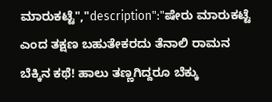ಮಾರುಕಟ್ಟೆ","description":"ಷೇರು ಮಾರುಕಟ್ಟೆ ಎಂದ ತಕ್ಷಣ ಬಹುತೇಕರದು ತೆನಾಲಿ ರಾಮನ ಬೆಕ್ಕಿನ ಕಥೆ! ಹಾಲು ತಣ್ಣಗಿದ್ದರೂ ಬೆಕ್ಕು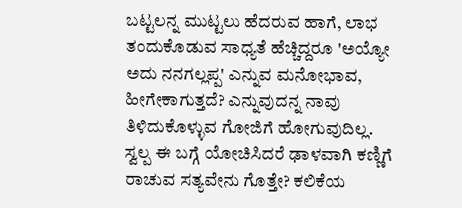ಬಟ್ಟಲನ್ನ ಮುಟ್ಟಲು ಹೆದರುವ ಹಾಗೆ, ಲಾಭ ತಂದುಕೊಡುವ ಸಾಧ್ಯತೆ ಹೆಚ್ಚಿದ್ದರೂ 'ಅಯ್ಯೋ ಅದು ನನಗಲ್ಲಪ್ಪ' ಎನ್ನುವ ಮನೋಭಾವ, ಹೀಗೇಕಾಗುತ್ತದೆ? ಎನ್ನುವುದನ್ನ ನಾವು ತಿಳಿದುಕೊಳ್ಳುವ ಗೋಜಿಗೆ ಹೋಗುವುದಿಲ್ಲ. ಸ್ವಲ್ಪ ಈ ಬಗ್ಗೆ ಯೋಚಿಸಿದರೆ ಢಾಳವಾಗಿ ಕಣ್ಣಿಗೆ ರಾಚುವ ಸತ್ಯವೇನು ಗೊತ್ತೇ? ಕಲಿಕೆಯ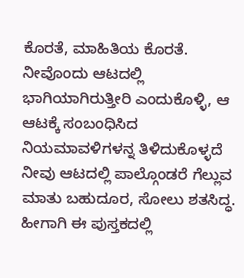ಕೊರತೆ, ಮಾಹಿತಿಯ ಕೊರತೆ. ನೀವೊಂದು ಆಟದಲ್ಲಿ ಭಾಗಿಯಾಗಿರುತ್ತೀರಿ ಎಂದುಕೊಳ್ಳಿ, ಆ ಆಟಕ್ಕೆ ಸಂಬಂಧಿಸಿದ ನಿಯಮಾವಳಿಗಳನ್ನ ತಿಳಿದುಕೊಳ್ಳದೆ ನೀವು ಆಟದಲ್ಲಿ ಪಾಲ್ಗೊಂಡರೆ ಗೆಲ್ಲುವ ಮಾತು ಬಹುದೂರ, ಸೋಲು ಶತಸಿದ್ಧ. ಹೀಗಾಗಿ ಈ ಪುಸ್ತಕದಲ್ಲಿ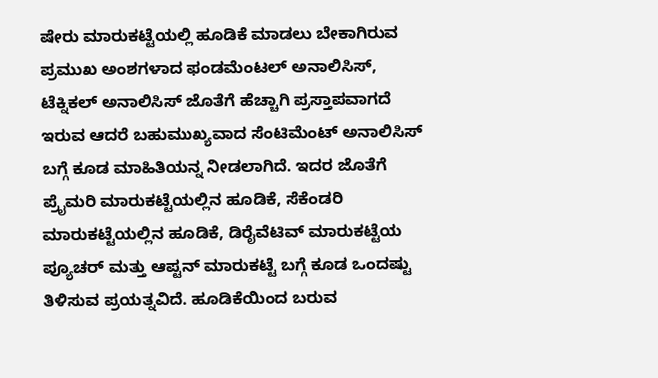ಷೇರು ಮಾರುಕಟ್ಟೆಯಲ್ಲಿ ಹೂಡಿಕೆ ಮಾಡಲು ಬೇಕಾಗಿರುವ ಪ್ರಮುಖ ಅಂಶಗಳಾದ ಫಂಡಮೆಂಟಲ್ ಅನಾಲಿಸಿಸ್, ಟೆಕ್ನಿಕಲ್ ಅನಾಲಿಸಿಸ್ ಜೊತೆಗೆ ಹೆಚ್ಚಾಗಿ ಪ್ರಸ್ತಾಪವಾಗದೆ ಇರುವ ಆದರೆ ಬಹುಮುಖ್ಯವಾದ ಸೆಂಟಿಮೆಂಟ್ ಅನಾಲಿಸಿಸ್ ಬಗ್ಗೆ ಕೂಡ ಮಾಹಿತಿಯನ್ನ ನೀಡಲಾಗಿದೆ. ಇದರ ಜೊತೆಗೆ ಪ್ರೈಮರಿ ಮಾರುಕಟ್ಟೆಯಲ್ಲಿನ ಹೂಡಿಕೆ, ಸೆಕೆಂಡರಿ ಮಾರುಕಟ್ಟೆಯಲ್ಲಿನ ಹೂಡಿಕೆ, ಡಿರೈವೆಟಿವ್ ಮಾರುಕಟ್ಟೆಯ ಪ್ಯೂಚರ್ ಮತ್ತು ಆಪ್ಟನ್ ಮಾರುಕಟ್ಟೆ ಬಗ್ಗೆ ಕೂಡ ಒಂದಷ್ಟು ತಿಳಿಸುವ ಪ್ರಯತ್ನವಿದೆ. ಹೂಡಿಕೆಯಿಂದ ಬರುವ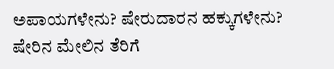ಅಪಾಯಗಳೇನು? ಷೇರುದಾರನ ಹಕ್ಕುಗಳೇನು? ಷೇರಿನ ಮೇಲಿನ ತೆರಿಗೆ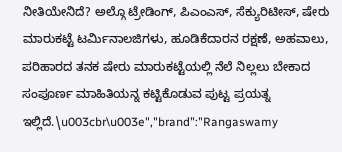ನೀತಿಯೇನಿದೆ? ಅಲ್ಗೊ ಟ್ರೇಡಿಂಗ್, ಪಿಎಂಎಸ್, ಸೆಕ್ಯುರಿಟೀಸ್, ಷೇರು ಮಾರುಕಟ್ಟೆ ಟರ್ಮಿನಾಲಜಿಗಳು, ಹೂಡಿಕೆದಾರನ ರಕ್ಷಣೆ, ಅಹವಾಲು, ಪರಿಹಾರದ ತನಕ ಷೇರು ಮಾರುಕಟ್ಟೆಯಲ್ಲಿ ನೆಲೆ ನಿಲ್ಲಲು ಬೇಕಾದ ಸಂಪೂರ್ಣ ಮಾಹಿತಿಯನ್ನ ಕಟ್ಟಿಕೊಡುವ ಪುಟ್ಟ ಪ್ರಯತ್ನ ಇಲ್ಲಿದೆ.\u003cbr\u003e","brand":"Rangaswamy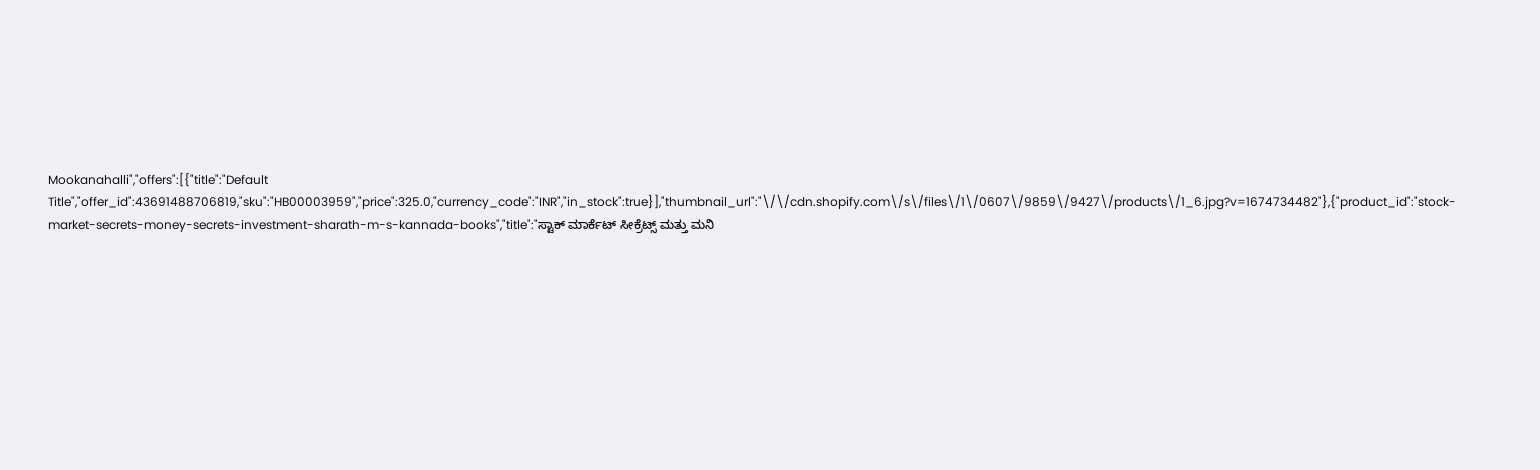Mookanahalli","offers":[{"title":"Default Title","offer_id":43691488706819,"sku":"HB00003959","price":325.0,"currency_code":"INR","in_stock":true}],"thumbnail_url":"\/\/cdn.shopify.com\/s\/files\/1\/0607\/9859\/9427\/products\/1_6.jpg?v=1674734482"},{"product_id":"stock-market-secrets-money-secrets-investment-sharath-m-s-kannada-books","title":"ಸ್ಟಾಕ್ ಮಾರ್ಕೆಟ್ ಸೀಕ್ರೆಟ್ಸ್ ಮತ್ತು ಮನಿ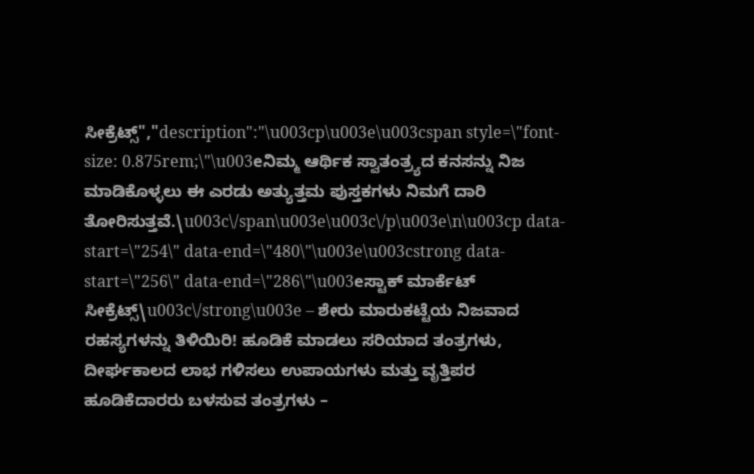ಸೀಕ್ರೆಟ್ಸ್","description":"\u003cp\u003e\u003cspan style=\"font-size: 0.875rem;\"\u003eನಿಮ್ಮ ಆರ್ಥಿಕ ಸ್ವಾತಂತ್ರ್ಯದ ಕನಸನ್ನು ನಿಜ ಮಾಡಿಕೊಳ್ಳಲು ಈ ಎರಡು ಅತ್ಯುತ್ತಮ ಪುಸ್ತಕಗಳು ನಿಮಗೆ ದಾರಿ ತೋರಿಸುತ್ತವೆ.\u003c\/span\u003e\u003c\/p\u003e\n\u003cp data-start=\"254\" data-end=\"480\"\u003e\u003cstrong data-start=\"256\" data-end=\"286\"\u003eಸ್ಟಾಕ್ ಮಾರ್ಕೆಟ್ ಸೀಕ್ರೆಟ್ಸ್\u003c\/strong\u003e – ಶೇರು ಮಾರುಕಟ್ಟೆಯ ನಿಜವಾದ ರಹಸ್ಯಗಳನ್ನು ತಿಳಿಯಿರಿ! ಹೂಡಿಕೆ ಮಾಡಲು ಸರಿಯಾದ ತಂತ್ರಗಳು, ದೀರ್ಘಕಾಲದ ಲಾಭ ಗಳಿಸಲು ಉಪಾಯಗಳು ಮತ್ತು ವೃತ್ತಿಪರ ಹೂಡಿಕೆದಾರರು ಬಳಸುವ ತಂತ್ರಗಳು –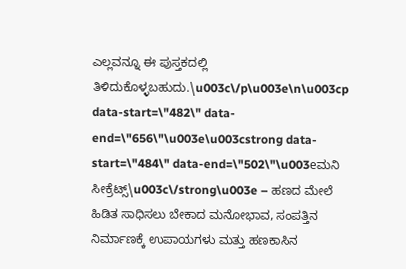ಎಲ್ಲವನ್ನೂ ಈ ಪುಸ್ತಕದಲ್ಲಿ ತಿಳಿದುಕೊಳ್ಳಬಹುದು.\u003c\/p\u003e\n\u003cp data-start=\"482\" data-end=\"656\"\u003e\u003cstrong data-start=\"484\" data-end=\"502\"\u003eಮನಿ ಸೀಕ್ರೆಟ್ಸ್\u003c\/strong\u003e – ಹಣದ ಮೇಲೆ ಹಿಡಿತ ಸಾಧಿಸಲು ಬೇಕಾದ ಮನೋಭಾವ, ಸಂಪತ್ತಿನ ನಿರ್ಮಾಣಕ್ಕೆ ಉಪಾಯಗಳು ಮತ್ತು ಹಣಕಾಸಿನ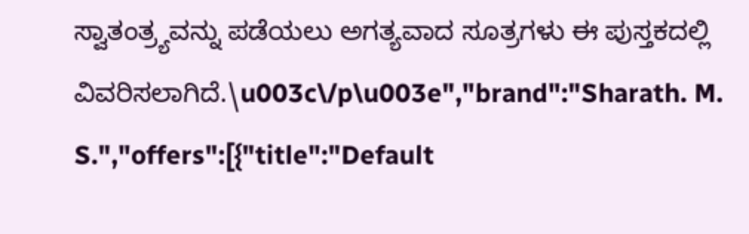ಸ್ವಾತಂತ್ರ್ಯವನ್ನು ಪಡೆಯಲು ಅಗತ್ಯವಾದ ಸೂತ್ರಗಳು ಈ ಪುಸ್ತಕದಲ್ಲಿ ವಿವರಿಸಲಾಗಿದೆ.\u003c\/p\u003e","brand":"Sharath. M. S.","offers":[{"title":"Default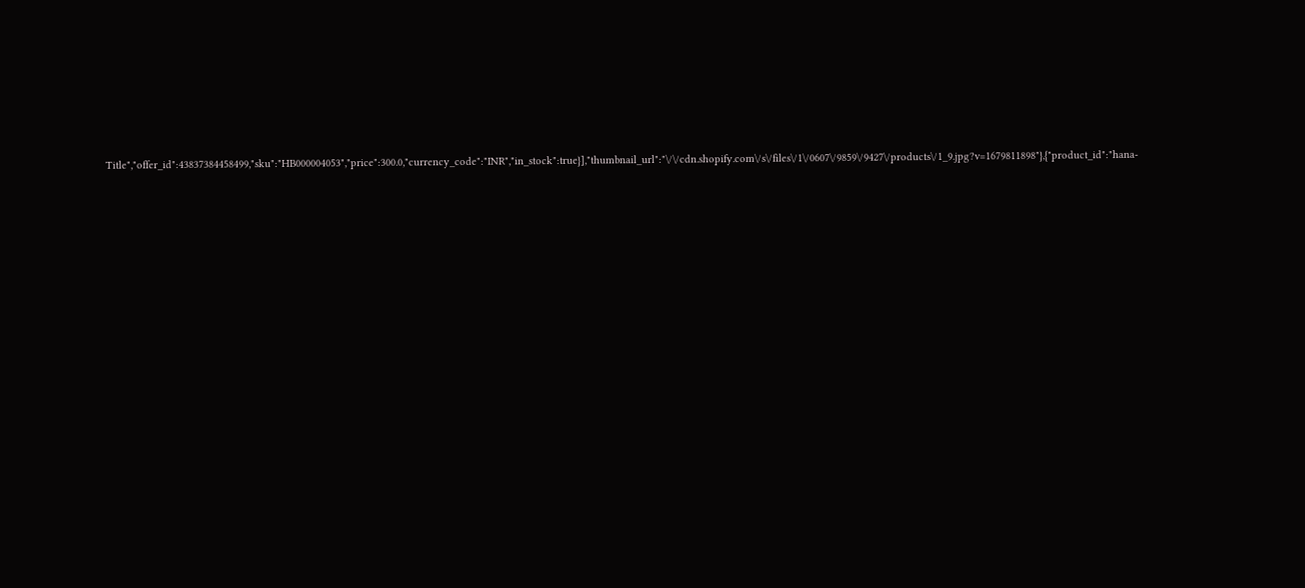Title","offer_id":43837384458499,"sku":"HB000004053","price":300.0,"currency_code":"INR","in_stock":true}],"thumbnail_url":"\/\/cdn.shopify.com\/s\/files\/1\/0607\/9859\/9427\/products\/1_9.jpg?v=1679811898"},{"product_id":"hana-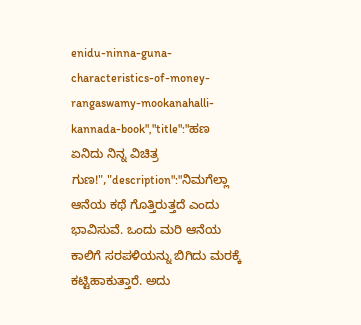enidu-ninna-guna-characteristics-of-money-rangaswamy-mookanahalli-kannada-book","title":"ಹಣ ಏನಿದು ನಿನ್ನ ವಿಚಿತ್ರ ಗುಣ!","description":"ನಿಮಗೆಲ್ಲಾ ಆನೆಯ ಕಥೆ ಗೊತ್ತಿರುತ್ತದೆ ಎಂದು ಭಾವಿಸುವೆ. ಒಂದು ಮರಿ ಆನೆಯ ಕಾಲಿಗೆ ಸರಪಳಿಯನ್ನು ಬಿಗಿದು ಮರಕ್ಕೆ ಕಟ್ಟಿಹಾಕುತ್ತಾರೆ. ಅದು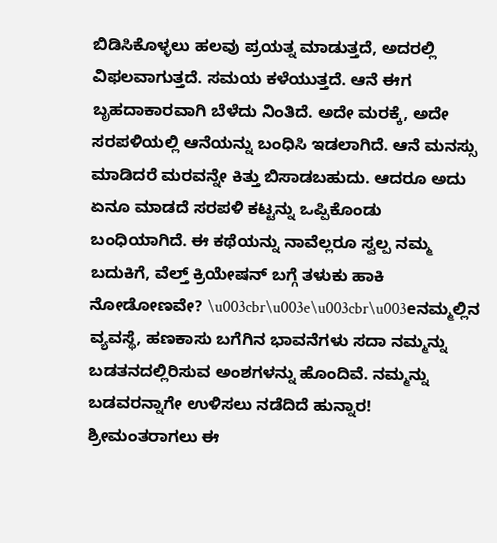ಬಿಡಿಸಿಕೊಳ್ಳಲು ಹಲವು ಪ್ರಯತ್ನ ಮಾಡುತ್ತದೆ, ಅದರಲ್ಲಿ ವಿಫಲವಾಗುತ್ತದೆ. ಸಮಯ ಕಳೆಯುತ್ತದೆ. ಆನೆ ಈಗ ಬೃಹದಾಕಾರವಾಗಿ ಬೆಳೆದು ನಿಂತಿದೆ. ಅದೇ ಮರಕ್ಕೆ, ಅದೇ ಸರಪಳಿಯಲ್ಲಿ ಆನೆಯನ್ನು ಬಂಧಿಸಿ ಇಡಲಾಗಿದೆ. ಆನೆ ಮನಸ್ಸು ಮಾಡಿದರೆ ಮರವನ್ನೇ ಕಿತ್ತು ಬಿಸಾಡಬಹುದು. ಆದರೂ ಅದು ಏನೂ ಮಾಡದೆ ಸರಪಳಿ ಕಟ್ಟನ್ನು ಒಪ್ಪಿಕೊಂಡು ಬಂಧಿಯಾಗಿದೆ. ಈ ಕಥೆಯನ್ನು ನಾವೆಲ್ಲರೂ ಸ್ವಲ್ಪ ನಮ್ಮ ಬದುಕಿಗೆ, ವೆಲ್ತ್ ಕ್ರಿಯೇಷನ್ ಬಗ್ಗೆ ತಳುಕು ಹಾಕಿ ನೋಡೋಣವೇ? \u003cbr\u003e\u003cbr\u003eನಮ್ಮಲ್ಲಿನ ವ್ಯವಸ್ಥೆ, ಹಣಕಾಸು ಬಗೆಗಿನ ಭಾವನೆಗಳು ಸದಾ ನಮ್ಮನ್ನು ಬಡತನದಲ್ಲಿರಿಸುವ ಅಂಶಗಳನ್ನು ಹೊಂದಿವೆ. ನಮ್ಮನ್ನು ಬಡವರನ್ನಾಗೇ ಉಳಿಸಲು ನಡೆದಿದೆ ಹುನ್ನಾರ! ಶ್ರೀಮಂತರಾಗಲು ಈ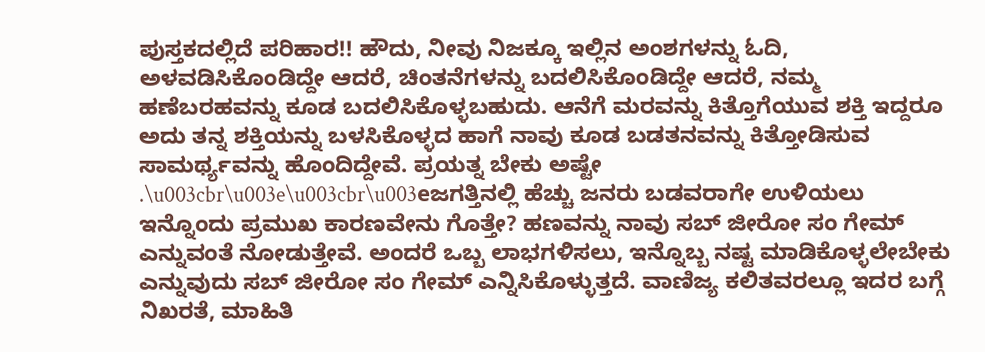ಪುಸ್ತಕದಲ್ಲಿದೆ ಪರಿಹಾರ!! ಹೌದು, ನೀವು ನಿಜಕ್ಕೂ ಇಲ್ಲಿನ ಅಂಶಗಳನ್ನು ಓದಿ, ಅಳವಡಿಸಿಕೊಂಡಿದ್ದೇ ಆದರೆ, ಚಿಂತನೆಗಳನ್ನು ಬದಲಿಸಿಕೊಂಡಿದ್ದೇ ಆದರೆ, ನಮ್ಮ ಹಣೆಬರಹವನ್ನು ಕೂಡ ಬದಲಿಸಿಕೊಳ್ಳಬಹುದು. ಆನೆಗೆ ಮರವನ್ನು ಕಿತ್ತೊಗೆಯುವ ಶಕ್ತಿ ಇದ್ದರೂ ಅದು ತನ್ನ ಶಕ್ತಿಯನ್ನು ಬಳಸಿಕೊಳ್ಳದ ಹಾಗೆ ನಾವು ಕೂಡ ಬಡತನವನ್ನು ಕಿತ್ತೋಡಿಸುವ ಸಾಮರ್ಥ್ಯವನ್ನು ಹೊಂದಿದ್ದೇವೆ. ಪ್ರಯತ್ನ ಬೇಕು ಅಷ್ಟೇ .\u003cbr\u003e\u003cbr\u003eಜಗತ್ತಿನಲ್ಲಿ ಹೆಚ್ಚು ಜನರು ಬಡವರಾಗೇ ಉಳಿಯಲು ಇನ್ನೊಂದು ಪ್ರಮುಖ ಕಾರಣವೇನು ಗೊತ್ತೇ? ಹಣವನ್ನು ನಾವು ಸಬ್ ಜೀರೋ ಸಂ ಗೇಮ್ ಎನ್ನುವಂತೆ ನೋಡುತ್ತೇವೆ. ಅಂದರೆ ಒಬ್ಬ ಲಾಭಗಳಿಸಲು, ಇನ್ನೊಬ್ಬ ನಷ್ಟ ಮಾಡಿಕೊಳ್ಳಲೇಬೇಕು ಎನ್ನುವುದು ಸಬ್ ಜೀರೋ ಸಂ ಗೇಮ್ ಎನ್ನಿಸಿಕೊಳ್ಳುತ್ತದೆ. ವಾಣಿಜ್ಯ ಕಲಿತವರಲ್ಲೂ ಇದರ ಬಗ್ಗೆ ನಿಖರತೆ, ಮಾಹಿತಿ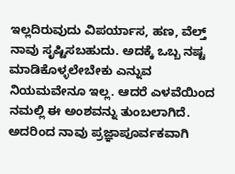ಇಲ್ಲದಿರುವುದು ವಿಪರ್ಯಾಸ, ಹಣ, ವೆಲ್ತ್ ನಾವು ಸೃಷ್ಟಿಸಬಹುದು. ಅದಕ್ಕೆ ಒಬ್ಬ ನಷ್ಟ ಮಾಡಿಕೊಳ್ಳಲೇಬೇಕು ಎನ್ನುವ ನಿಯಮವೇನೂ ಇಲ್ಲ. ಆದರೆ ಎಳವೆಯಿಂದ ನಮಲ್ಲಿ ಈ ಅಂಶವನ್ನು ತುಂಬಲಾಗಿದೆ. ಅದರಿಂದ ನಾವು ಪ್ರಜ್ಞಾಪೂರ್ವಕವಾಗಿ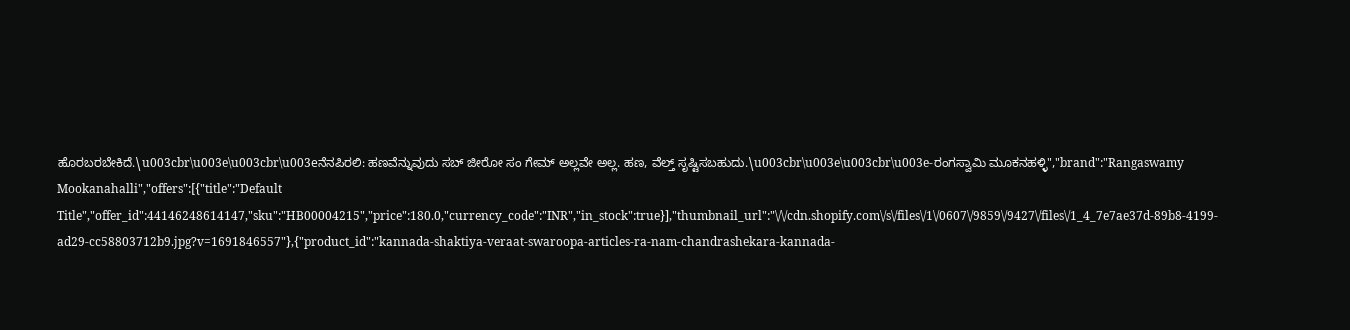ಹೊರಬರಬೇಕಿದೆ.\u003cbr\u003e\u003cbr\u003eನೆನಪಿರಲಿ: ಹಣವೆನ್ನುವುದು ಸಬ್ ಜೀರೋ ಸಂ ಗೇಮ್ ಅಲ್ಲವೇ ಅಲ್ಲ. ಹಣ, ವೆಲ್ತ್ ಸೃಷ್ಟಿಸಬಹುದು.\u003cbr\u003e\u003cbr\u003e-ರಂಗಸ್ವಾಮಿ ಮೂಕನಹಳ್ಳಿ","brand":"Rangaswamy Mookanahalli","offers":[{"title":"Default Title","offer_id":44146248614147,"sku":"HB00004215","price":180.0,"currency_code":"INR","in_stock":true}],"thumbnail_url":"\/\/cdn.shopify.com\/s\/files\/1\/0607\/9859\/9427\/files\/1_4_7e7ae37d-89b8-4199-ad29-cc58803712b9.jpg?v=1691846557"},{"product_id":"kannada-shaktiya-veraat-swaroopa-articles-ra-nam-chandrashekara-kannada-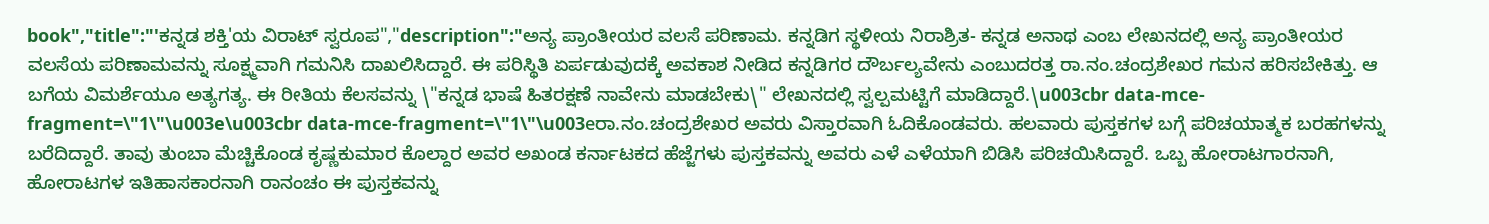book","title":"'ಕನ್ನಡ ಶಕ್ತಿ'ಯ ವಿರಾಟ್ ಸ್ವರೂಪ","description":"ಅನ್ಯ ಪ್ರಾಂತೀಯರ ವಲಸೆ ಪರಿಣಾಮ. ಕನ್ನಡಿಗ ಸ್ಥಳೀಯ ನಿರಾಶ್ರಿತ- ಕನ್ನಡ ಅನಾಥ ಎಂಬ ಲೇಖನದಲ್ಲಿ ಅನ್ಯ ಪ್ರಾಂತೀಯರ ವಲಸೆಯ ಪರಿಣಾಮವನ್ನು ಸೂಕ್ಷ್ಮವಾಗಿ ಗಮನಿಸಿ ದಾಖಲಿಸಿದ್ದಾರೆ. ಈ ಪರಿಸ್ಥಿತಿ ಏರ್ಪಡುವುದಕ್ಕೆ ಅವಕಾಶ ನೀಡಿದ ಕನ್ನಡಿಗರ ದೌರ್ಬಲ್ಯವೇನು ಎಂಬುದರತ್ತ ರಾ.ನಂ.ಚಂದ್ರಶೇಖರ ಗಮನ ಹರಿಸಬೇಕಿತ್ತು. ಆ ಬಗೆಯ ವಿಮರ್ಶೆಯೂ ಅತ್ಯಗತ್ಯ. ಈ ರೀತಿಯ ಕೆಲಸವನ್ನು \"ಕನ್ನಡ ಭಾಷೆ ಹಿತರಕ್ಷಣೆ ನಾವೇನು ಮಾಡಬೇಕು\" ಲೇಖನದಲ್ಲಿ ಸ್ವಲ್ಪಮಟ್ಟಿಗೆ ಮಾಡಿದ್ದಾರೆ.\u003cbr data-mce-fragment=\"1\"\u003e\u003cbr data-mce-fragment=\"1\"\u003eರಾ.ನಂ.ಚಂದ್ರಶೇಖರ ಅವರು ವಿಸ್ತಾರವಾಗಿ ಓದಿಕೊಂಡವರು. ಹಲವಾರು ಪುಸ್ತಕಗಳ ಬಗ್ಗೆ ಪರಿಚಯಾತ್ಮಕ ಬರಹಗಳನ್ನು ಬರೆದಿದ್ದಾರೆ. ತಾವು ತುಂಬಾ ಮೆಚ್ಚಿಕೊಂಡ ಕೃಷ್ಣಕುಮಾರ ಕೊಲ್ದಾರ ಅವರ ಅಖಂಡ ಕರ್ನಾಟಕದ ಹೆಜ್ಜೆಗಳು ಪುಸ್ತಕವನ್ನು ಅವರು ಎಳೆ ಎಳೆಯಾಗಿ ಬಿಡಿಸಿ ಪರಿಚಯಿಸಿದ್ದಾರೆ. ಒಬ್ಬ ಹೋರಾಟಗಾರನಾಗಿ, ಹೋರಾಟಗಳ ಇತಿಹಾಸಕಾರನಾಗಿ ರಾನಂಚಂ ಈ ಪುಸ್ತಕವನ್ನು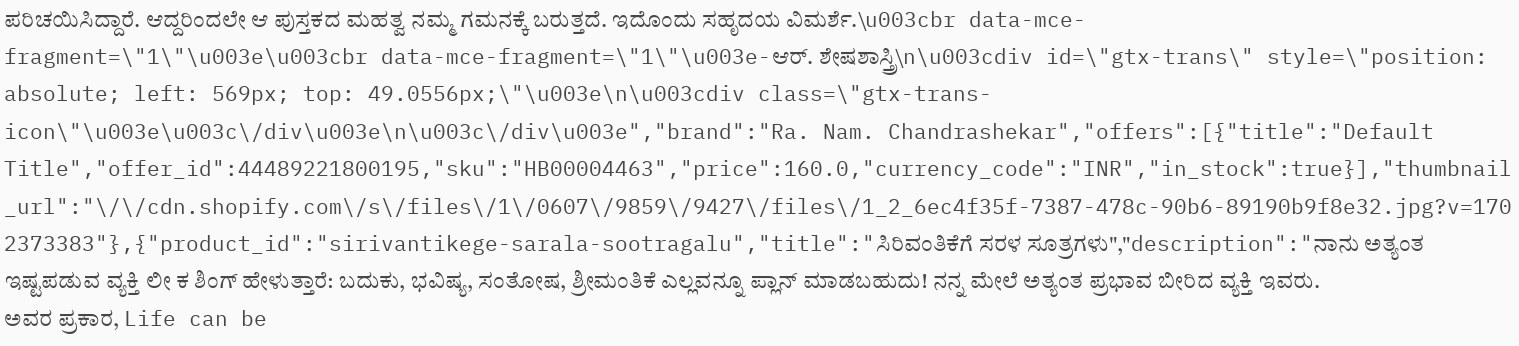ಪರಿಚಯಿಸಿದ್ದಾರೆ. ಆದ್ದರಿಂದಲೇ ಆ ಪುಸ್ತಕದ ಮಹತ್ವ ನಮ್ಮ ಗಮನಕ್ಕೆ ಬರುತ್ತದೆ. ಇದೊಂದು ಸಹೃದಯ ವಿಮರ್ಶೆ.\u003cbr data-mce-fragment=\"1\"\u003e\u003cbr data-mce-fragment=\"1\"\u003e-ಆರ್. ಶೇಷಶಾಸ್ತ್ರಿ\n\u003cdiv id=\"gtx-trans\" style=\"position: absolute; left: 569px; top: 49.0556px;\"\u003e\n\u003cdiv class=\"gtx-trans-icon\"\u003e\u003c\/div\u003e\n\u003c\/div\u003e","brand":"Ra. Nam. Chandrashekar","offers":[{"title":"Default Title","offer_id":44489221800195,"sku":"HB00004463","price":160.0,"currency_code":"INR","in_stock":true}],"thumbnail_url":"\/\/cdn.shopify.com\/s\/files\/1\/0607\/9859\/9427\/files\/1_2_6ec4f35f-7387-478c-90b6-89190b9f8e32.jpg?v=1702373383"},{"product_id":"sirivantikege-sarala-sootragalu","title":"ಸಿರಿವಂತಿಕೆಗೆ ಸರಳ ಸೂತ್ರಗಳು","description":"ನಾನು ಅತ್ಯಂತ ಇಷ್ಟಪಡುವ ವ್ಯಕ್ತಿ ಲೀ ಕ ಶಿಂಗ್‌ ಹೇಳುತ್ತಾರೆ: ಬದುಕು, ಭವಿಷ್ಯ, ಸಂತೋಷ, ಶ್ರೀಮಂತಿಕೆ ಎಲ್ಲವನ್ನೂ ಪ್ಲಾನ್‌ ಮಾಡಬಹುದು! ನನ್ನ ಮೇಲೆ ಅತ್ಯಂತ ಪ್ರಭಾವ ಬೀರಿದ ವ್ಯಕ್ತಿ ಇವರು. ಅವರ ಪ್ರಕಾರ, Life can be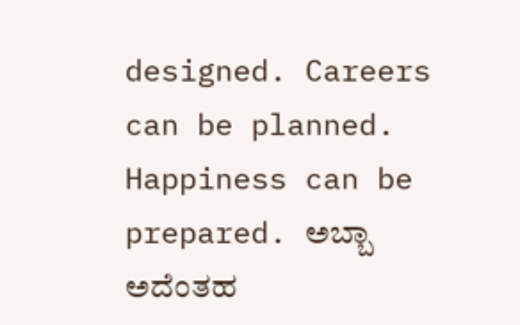designed. Careers can be planned. Happiness can be prepared. ಅಬ್ಬಾ ಅದೆಂತಹ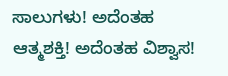ಸಾಲುಗಳು! ಅದೆಂತಹ ಆತ್ಮಶಕ್ತಿ! ಅದೆಂತಹ ವಿಶ್ವಾಸ!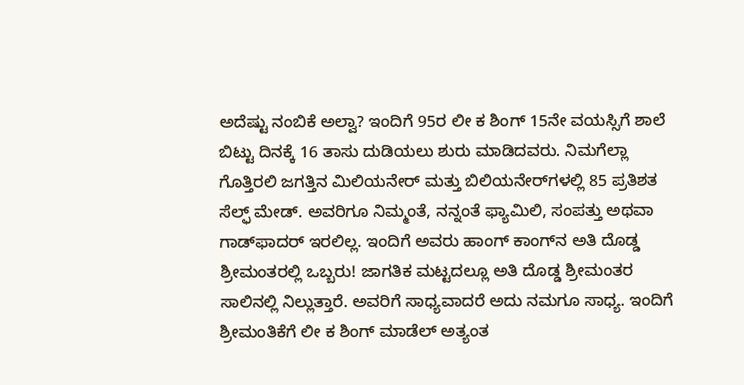ಅದೆಷ್ಟು ನಂಬಿಕೆ ಅಲ್ವಾ? ಇಂದಿಗೆ 95ರ ಲೀ ಕ ಶಿಂಗ್‌ 15ನೇ ವಯಸ್ಸಿಗೆ ಶಾಲೆ ಬಿಟ್ಟು ದಿನಕ್ಕೆ 16 ತಾಸು ದುಡಿಯಲು ಶುರು ಮಾಡಿದವರು. ನಿಮಗೆಲ್ಲಾ ಗೊತ್ತಿರಲಿ ಜಗತ್ತಿನ ಮಿಲಿಯನೇರ್‌ ಮತ್ತು ಬಿಲಿಯನೇರ್‌ಗಳಲ್ಲಿ 85 ಪ್ರತಿಶತ ಸೆಲ್ಫ್ ಮೇಡ್‌. ಅವರಿಗೂ ನಿಮ್ಮಂತೆ, ನನ್ನಂತೆ ಫ್ಯಾಮಿಲಿ, ಸಂಪತ್ತು ಅಥವಾ ಗಾಡ್‌ಫಾದರ್‌ ಇರಲಿಲ್ಲ. ಇಂದಿಗೆ ಅವರು ಹಾಂಗ್‌ ಕಾಂಗ್‌ನ ಅತಿ ದೊಡ್ಡ ಶ್ರೀಮಂತರಲ್ಲಿ ಒಬ್ಬರು! ಜಾಗತಿಕ ಮಟ್ಟದಲ್ಲೂ ಅತಿ ದೊಡ್ಡ ಶ್ರೀಮಂತರ ಸಾಲಿನಲ್ಲಿ ನಿಲ್ಲುತ್ತಾರೆ. ಅವರಿಗೆ ಸಾಧ್ಯವಾದರೆ ಅದು ನಮಗೂ ಸಾಧ್ಯ. ಇಂದಿಗೆ ಶ್ರೀಮಂತಿಕೆಗೆ ಲೀ ಕ ಶಿಂಗ್‌ ಮಾಡೆಲ್‌ ಅತ್ಯಂತ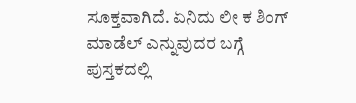ಸೂಕ್ತವಾಗಿದೆ. ಏನಿದು ಲೀ ಕ ಶಿಂಗ್‌ ಮಾಡೆಲ್‌ ಎನ್ನುವುದರ ಬಗ್ಗೆ ಪುಸ್ತಕದಲ್ಲಿ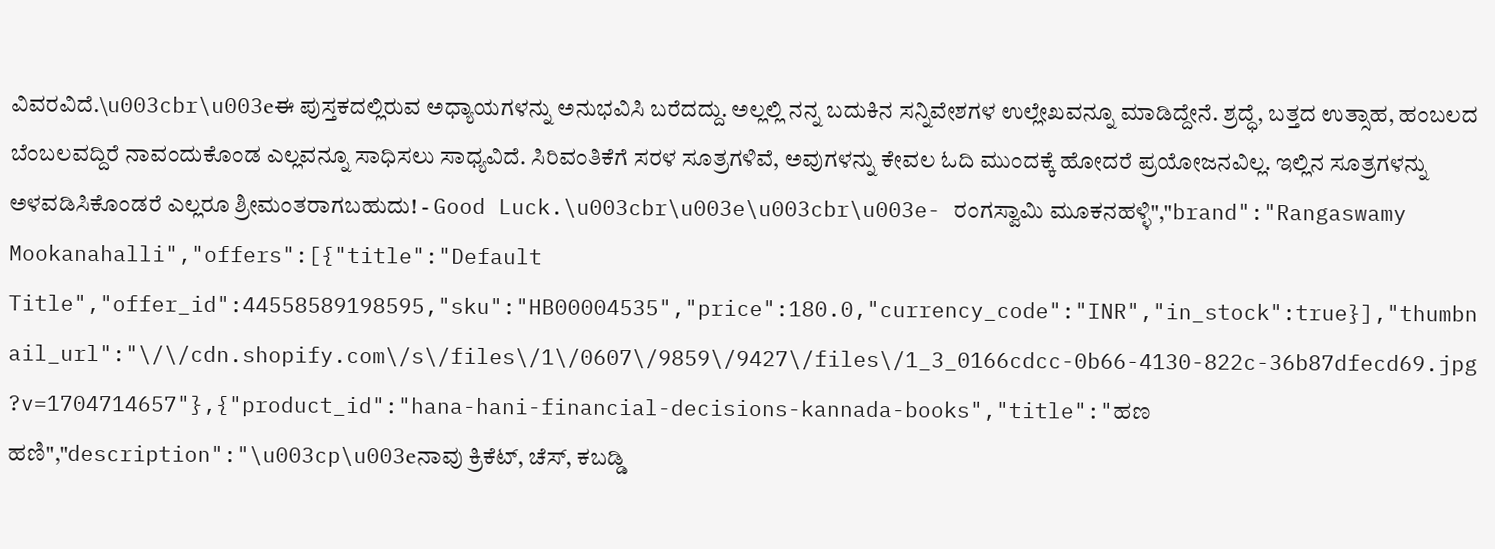ವಿವರವಿದೆ.\u003cbr\u003eಈ ಪುಸ್ತಕದಲ್ಲಿರುವ ಅಧ್ಯಾಯಗಳನ್ನು ಅನುಭವಿಸಿ ಬರೆದದ್ದು. ಅಲ್ಲಲ್ಲಿ ನನ್ನ ಬದುಕಿನ ಸನ್ನಿವೇಶಗಳ ಉಲ್ಲೇಖವನ್ನೂ ಮಾಡಿದ್ದೇನೆ. ಶ್ರದ್ಧೆ, ಬತ್ತದ ಉತ್ಸಾಹ, ಹಂಬಲದ ಬೆಂಬಲವದ್ದಿರೆ ನಾವಂದುಕೊಂಡ ಎಲ್ಲವನ್ನೂ ಸಾಧಿಸಲು ಸಾಧ್ಯವಿದೆ. ಸಿರಿವಂತಿಕೆಗೆ ಸರಳ ಸೂತ್ರಗಳಿವೆ, ಅವುಗಳನ್ನು ಕೇವಲ ಓದಿ ಮುಂದಕ್ಕೆ ಹೋದರೆ ಪ್ರಯೋಜನವಿಲ್ಲ. ಇಲ್ಲಿನ ಸೂತ್ರಗಳನ್ನು ಅಳವಡಿಸಿಕೊಂಡರೆ ಎಲ್ಲರೂ ಶ್ರೀಮಂತರಾಗಬಹುದು! - Good Luck.\u003cbr\u003e\u003cbr\u003e- ರಂಗಸ್ವಾಮಿ ಮೂಕನಹಳ್ಳಿ","brand":"Rangaswamy Mookanahalli","offers":[{"title":"Default Title","offer_id":44558589198595,"sku":"HB00004535","price":180.0,"currency_code":"INR","in_stock":true}],"thumbnail_url":"\/\/cdn.shopify.com\/s\/files\/1\/0607\/9859\/9427\/files\/1_3_0166cdcc-0b66-4130-822c-36b87dfecd69.jpg?v=1704714657"},{"product_id":"hana-hani-financial-decisions-kannada-books","title":"ಹಣ ಹಣಿ","description":"\u003cp\u003eನಾವು ಕ್ರಿಕೆಟ್, ಚೆಸ್, ಕಬಡ್ಡಿ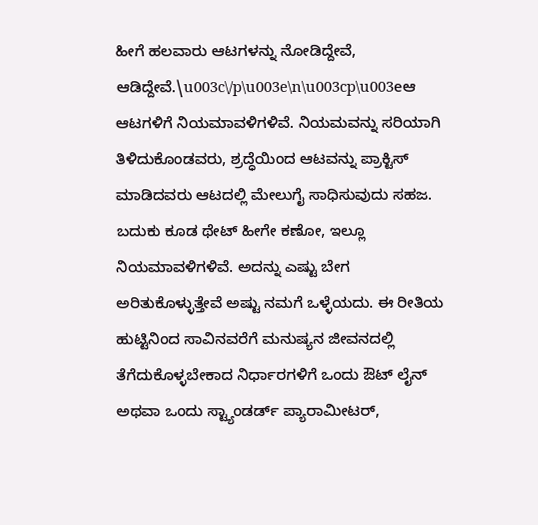ಹೀಗೆ ಹಲವಾರು ಆಟಗಳನ್ನು ನೋಡಿದ್ದೇವೆ, ಆಡಿದ್ದೇವೆ.\u003c\/p\u003e\n\u003cp\u003eಆ ಆಟಗಳಿಗೆ ನಿಯಮಾವಳಿಗಳಿವೆ. ನಿಯಮವನ್ನು ಸರಿಯಾಗಿ ತಿಳಿದುಕೊಂಡವರು, ಶ್ರದ್ಧೆಯಿಂದ ಆಟವನ್ನು ಪ್ರಾಕ್ಟಿಸ್ ಮಾಡಿದವರು ಆಟದಲ್ಲಿ ಮೇಲುಗೈ ಸಾಧಿಸುವುದು ಸಹಜ. ಬದುಕು ಕೂಡ ಥೇಟ್ ಹೀಗೇ ಕಣೋ, ಇಲ್ಲೂ ನಿಯಮಾವಳಿಗಳಿವೆ. ಅದನ್ನು ಎಷ್ಟು ಬೇಗ ಅರಿತುಕೊಳ್ಳುತ್ತೇವೆ ಅಷ್ಟು ನಮಗೆ ಒಳ್ಳೆಯದು. ಈ ರೀತಿಯ ಹುಟ್ಟಿನಿಂದ ಸಾವಿನವರೆಗೆ ಮನುಷ್ಯನ ಜೀವನದಲ್ಲಿ ತೆಗೆದುಕೊಳ್ಳಬೇಕಾದ ನಿರ್ಧಾರಗಳಿಗೆ ಒಂದು ಔಟ್ ಲೈನ್ ಅಥವಾ ಒಂದು ಸ್ಟ್ಯಾಂಡರ್ಡ್ ಪ್ಯಾರಾಮೀಟರ್,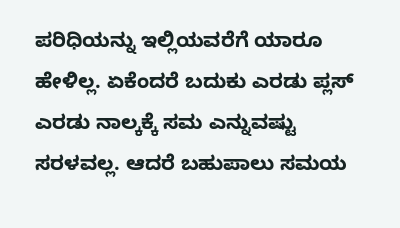ಪರಿಧಿಯನ್ನು ಇಲ್ಲಿಯವರೆಗೆ ಯಾರೂ ಹೇಳಿಲ್ಲ. ಏಕೆಂದರೆ ಬದುಕು ಎರಡು ಪ್ಲಸ್ ಎರಡು ನಾಲ್ಕಕ್ಕೆ ಸಮ ಎನ್ನುವಷ್ಟು ಸರಳವಲ್ಲ. ಆದರೆ ಬಹುಪಾಲು ಸಮಯ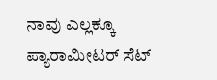ನಾವು ಎಲ್ಲಕ್ಕೂ ಪ್ಯಾರಾಮೀಟರ್ ಸೆಟ್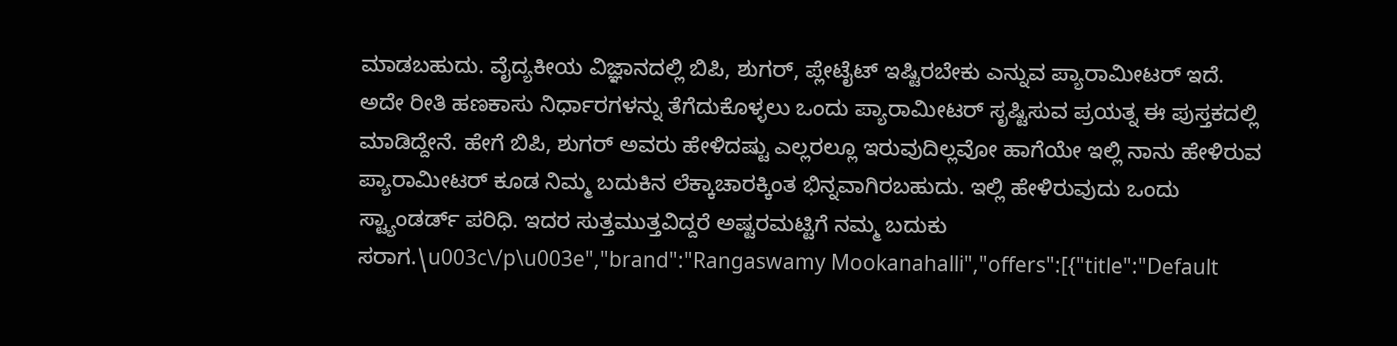ಮಾಡಬಹುದು. ವೈದ್ಯಕೀಯ ವಿಜ್ಞಾನದಲ್ಲಿ ಬಿಪಿ, ಶುಗರ್, ಪ್ಲೇಟೈಟ್ ಇಷ್ಟಿರಬೇಕು ಎನ್ನುವ ಪ್ಯಾರಾಮೀಟರ್ ಇದೆ. ಅದೇ ರೀತಿ ಹಣಕಾಸು ನಿರ್ಧಾರಗಳನ್ನು ತೆಗೆದುಕೊಳ್ಳಲು ಒಂದು ಪ್ಯಾರಾಮೀಟರ್ ಸೃಷ್ಟಿಸುವ ಪ್ರಯತ್ನ ಈ ಪುಸ್ತಕದಲ್ಲಿ ಮಾಡಿದ್ದೇನೆ. ಹೇಗೆ ಬಿಪಿ, ಶುಗರ್ ಅವರು ಹೇಳಿದಷ್ಟು ಎಲ್ಲರಲ್ಲೂ ಇರುವುದಿಲ್ಲವೋ ಹಾಗೆಯೇ ಇಲ್ಲಿ ನಾನು ಹೇಳಿರುವ ಪ್ಯಾರಾಮೀಟರ್ ಕೂಡ ನಿಮ್ಮ ಬದುಕಿನ ಲೆಕ್ಕಾಚಾರಕ್ಕಿಂತ ಭಿನ್ನವಾಗಿರಬಹುದು. ಇಲ್ಲಿ ಹೇಳಿರುವುದು ಒಂದು ಸ್ಟ್ಯಾಂಡರ್ಡ್ ಪರಿಧಿ. ಇದರ ಸುತ್ತಮುತ್ತವಿದ್ದರೆ ಅಷ್ಟರಮಟ್ಟಿಗೆ ನಮ್ಮ ಬದುಕು ಸರಾಗ.\u003c\/p\u003e","brand":"Rangaswamy Mookanahalli","offers":[{"title":"Default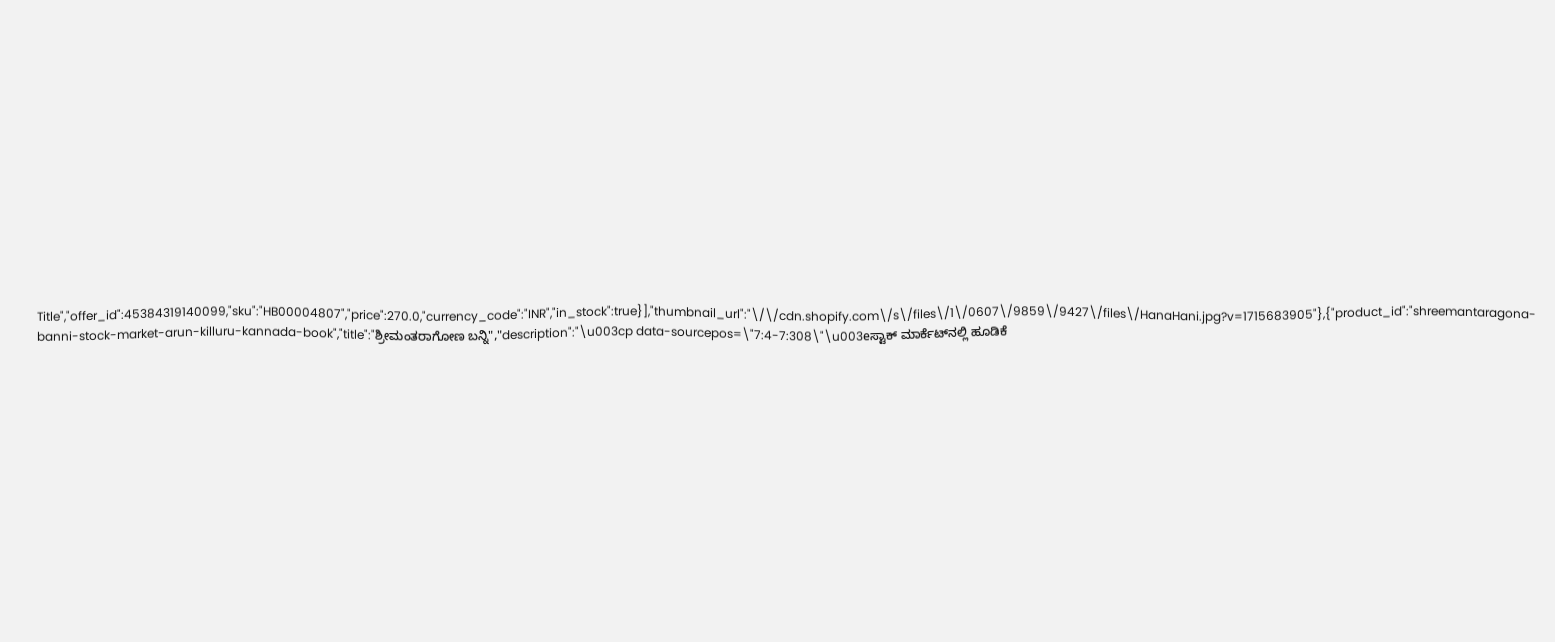Title","offer_id":45384319140099,"sku":"HB00004807","price":270.0,"currency_code":"INR","in_stock":true}],"thumbnail_url":"\/\/cdn.shopify.com\/s\/files\/1\/0607\/9859\/9427\/files\/HanaHani.jpg?v=1715683905"},{"product_id":"shreemantaragona-banni-stock-market-arun-killuru-kannada-book","title":"ಶ್ರೀಮಂತರಾಗೋಣ ಬನ್ನಿ","description":"\u003cp data-sourcepos=\"7:4-7:308\"\u003eಸ್ಟಾಕ್ ಮಾರ್ಕೆಟ್‌ನಲ್ಲಿ ಹೂಡಿಕೆ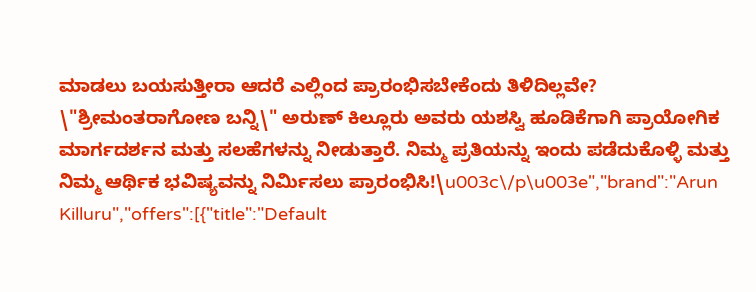ಮಾಡಲು ಬಯಸುತ್ತೀರಾ ಆದರೆ ಎಲ್ಲಿಂದ ಪ್ರಾರಂಭಿಸಬೇಕೆಂದು ತಿಳಿದಿಲ್ಲವೇ? \"ಶ್ರೀಮಂತರಾಗೋಣ ಬನ್ನಿ\" ಅರುಣ್ ಕಿಲ್ಲೂರು ಅವರು ಯಶಸ್ವಿ ಹೂಡಿಕೆಗಾಗಿ ಪ್ರಾಯೋಗಿಕ ಮಾರ್ಗದರ್ಶನ ಮತ್ತು ಸಲಹೆಗಳನ್ನು ನೀಡುತ್ತಾರೆ. ನಿಮ್ಮ ಪ್ರತಿಯನ್ನು ಇಂದು ಪಡೆದುಕೊಳ್ಳಿ ಮತ್ತು ನಿಮ್ಮ ಆರ್ಥಿಕ ಭವಿಷ್ಯವನ್ನು ನಿರ್ಮಿಸಲು ಪ್ರಾರಂಭಿಸಿ!\u003c\/p\u003e","brand":"Arun Killuru","offers":[{"title":"Default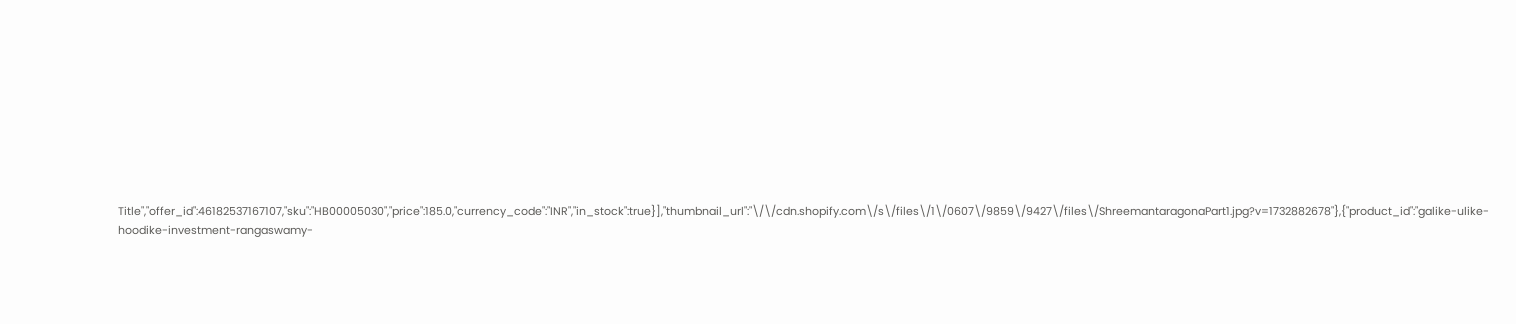Title","offer_id":46182537167107,"sku":"HB00005030","price":185.0,"currency_code":"INR","in_stock":true}],"thumbnail_url":"\/\/cdn.shopify.com\/s\/files\/1\/0607\/9859\/9427\/files\/ShreemantaragonaPart1.jpg?v=1732882678"},{"product_id":"galike-ulike-hoodike-investment-rangaswamy-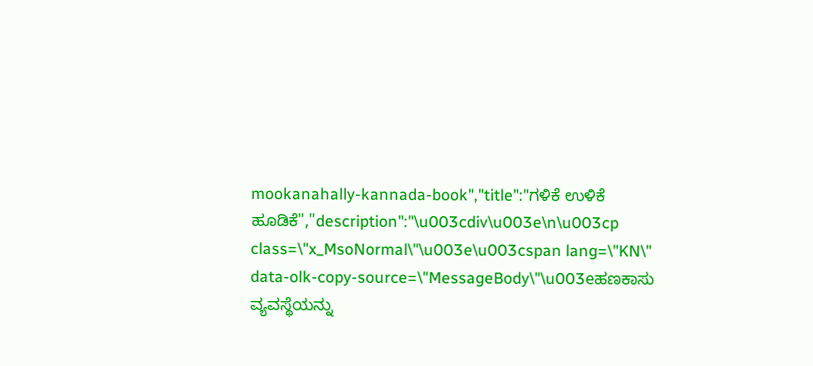mookanahally-kannada-book","title":"ಗಳಿಕೆ ಉಳಿಕೆ ಹೂಡಿಕೆ","description":"\u003cdiv\u003e\n\u003cp class=\"x_MsoNormal\"\u003e\u003cspan lang=\"KN\" data-olk-copy-source=\"MessageBody\"\u003eಹಣಕಾಸು ವ್ಯವಸ್ಥೆಯನ್ನು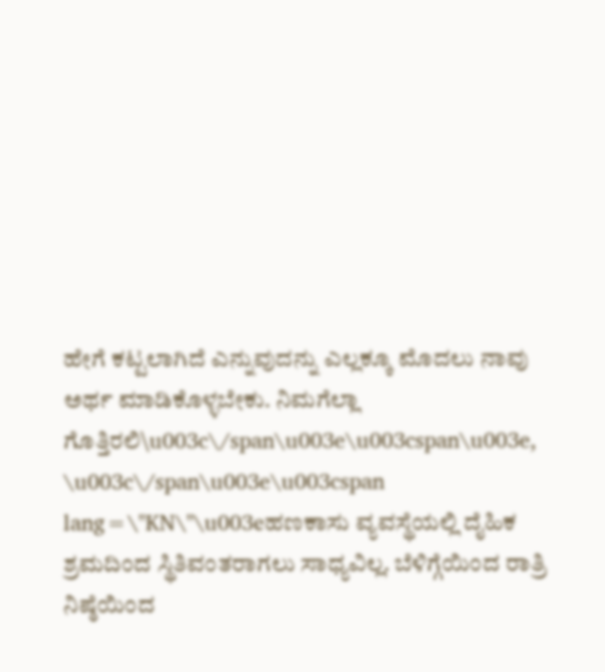ಹೇಗೆ ಕಟ್ಟಲಾಗಿದೆ ಎನ್ನುವುದನ್ನು ಎಲ್ಲಕ್ಕೂ ಮೊದಲು ನಾವು ಅರ್ಥ ಮಾಡಿಕೊಳ್ಳಬೇಕು. ನಿಮಗೆಲ್ಲಾ ಗೊತ್ತಿರಲಿ\u003c\/span\u003e\u003cspan\u003e, \u003c\/span\u003e\u003cspan lang=\"KN\"\u003eಹಣಕಾಸು ವ್ಯವಸ್ಥೆಯಲ್ಲಿ ದೈಹಿಕ ಶ್ರಮದಿಂದ ಸ್ಥಿತಿವಂತರಾಗಲು ಸಾಧ್ಯವಿಲ್ಲ. ಬೆಳಿಗ್ಗೆಯಿಂದ ರಾತ್ರಿ ನಿಷ್ಠೆಯಿಂದ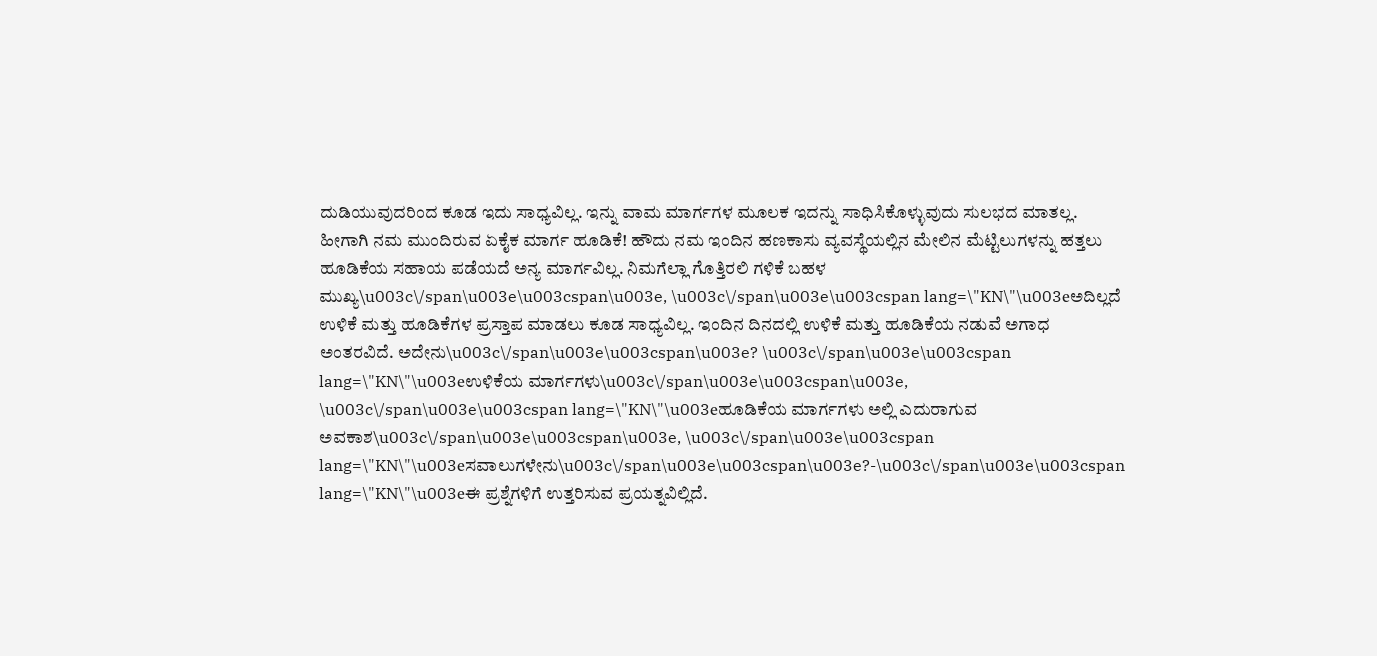ದುಡಿಯುವುದರಿಂದ ಕೂಡ ಇದು ಸಾಧ್ಯವಿಲ್ಲ. ಇನ್ನು ವಾಮ ಮಾರ್ಗಗಳ ಮೂಲಕ ಇದನ್ನು ಸಾಧಿಸಿಕೊಳ್ಳುವುದು ಸುಲಭದ ಮಾತಲ್ಲ. ಹೀಗಾಗಿ ನಮ ಮುಂದಿರುವ ಏಕೈಕ ಮಾರ್ಗ ಹೂಡಿಕೆ! ಹೌದು ನಮ ಇಂದಿನ ಹಣಕಾಸು ವ್ಯವಸ್ಥೆಯಲ್ಲಿನ ಮೇಲಿನ ಮೆಟ್ಟಿಲುಗಳನ್ನು ಹತ್ತಲು ಹೂಡಿಕೆಯ ಸಹಾಯ ಪಡೆಯದೆ ಅನ್ಯ ಮಾರ್ಗವಿಲ್ಲ. ನಿಮಗೆಲ್ಲಾ ಗೊತ್ತಿರಲಿ ಗಳಿಕೆ ಬಹಳ ಮುಖ್ಯ\u003c\/span\u003e\u003cspan\u003e, \u003c\/span\u003e\u003cspan lang=\"KN\"\u003eಅದಿಲ್ಲದೆ ಉಳಿಕೆ ಮತ್ತು ಹೂಡಿಕೆಗಳ ಪ್ರಸ್ತಾಪ ಮಾಡಲು ಕೂಡ ಸಾಧ್ಯವಿಲ್ಲ. ಇಂದಿನ ದಿನದಲ್ಲಿ ಉಳಿಕೆ ಮತ್ತು ಹೂಡಿಕೆಯ ನಡುವೆ ಅಗಾಧ ಅಂತರವಿದೆ. ಅದೇನು\u003c\/span\u003e\u003cspan\u003e? \u003c\/span\u003e\u003cspan lang=\"KN\"\u003eಉಳಿಕೆಯ ಮಾರ್ಗಗಳು\u003c\/span\u003e\u003cspan\u003e, \u003c\/span\u003e\u003cspan lang=\"KN\"\u003eಹೂಡಿಕೆಯ ಮಾರ್ಗಗಳು ಅಲ್ಲಿ ಎದುರಾಗುವ ಅವಕಾಶ\u003c\/span\u003e\u003cspan\u003e, \u003c\/span\u003e\u003cspan lang=\"KN\"\u003eಸವಾಲುಗಳೇನು\u003c\/span\u003e\u003cspan\u003e?-\u003c\/span\u003e\u003cspan lang=\"KN\"\u003eಈ ಪ್ರಶ್ನೆಗಳಿಗೆ ಉತ್ತರಿಸುವ ಪ್ರಯತ್ನವಿಲ್ಲಿದೆ.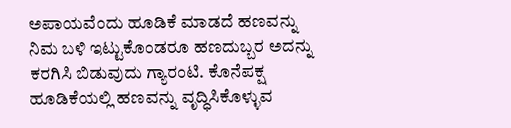ಅಪಾಯವೆಂದು ಹೂಡಿಕೆ ಮಾಡದೆ ಹಣವನ್ನು ನಿಮ ಬಳಿ ಇಟ್ಟುಕೊಂಡರೂ ಹಣದುಬ್ಬರ ಅದನ್ನು ಕರಗಿಸಿ ಬಿಡುವುದು ಗ್ಯಾರಂಟಿ. ಕೊನೆಪಕ್ಷ ಹೂಡಿಕೆಯಲ್ಲಿ ಹಣವನ್ನು ವೃದ್ಧಿಸಿಕೊಳ್ಳುವ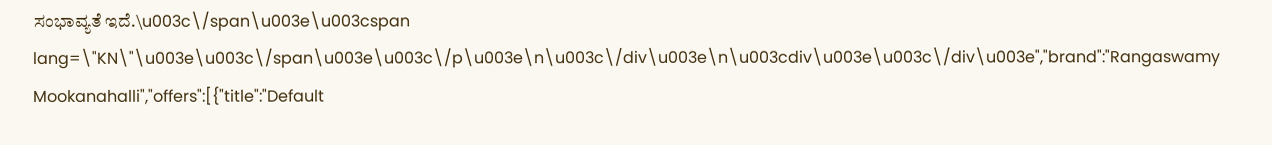ಸಂಭಾವ್ಯತೆ ಇದೆ.\u003c\/span\u003e\u003cspan lang=\"KN\"\u003e\u003c\/span\u003e\u003c\/p\u003e\n\u003c\/div\u003e\n\u003cdiv\u003e\u003c\/div\u003e","brand":"Rangaswamy Mookanahalli","offers":[{"title":"Default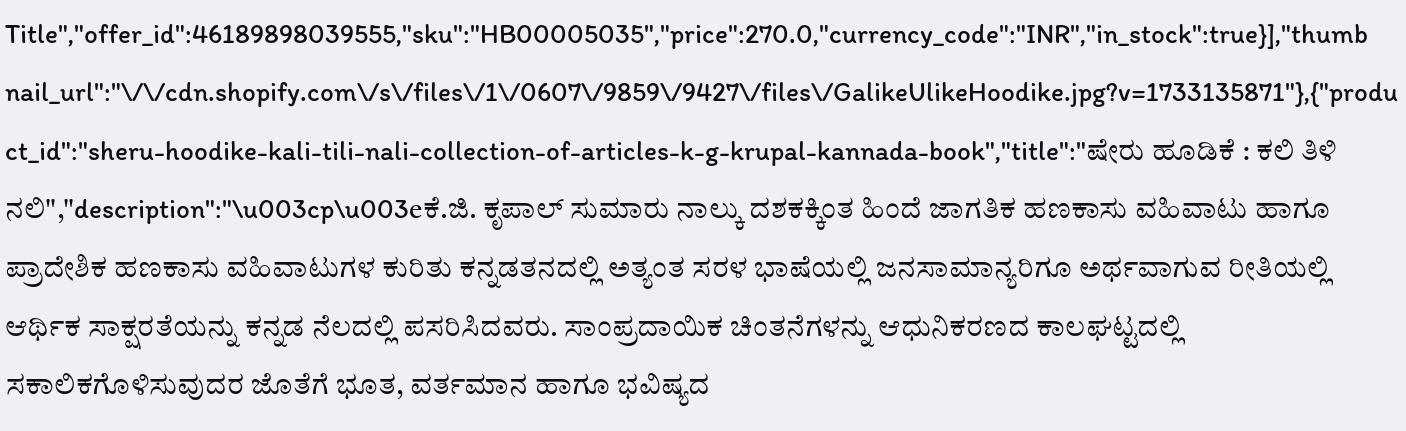Title","offer_id":46189898039555,"sku":"HB00005035","price":270.0,"currency_code":"INR","in_stock":true}],"thumbnail_url":"\/\/cdn.shopify.com\/s\/files\/1\/0607\/9859\/9427\/files\/GalikeUlikeHoodike.jpg?v=1733135871"},{"product_id":"sheru-hoodike-kali-tili-nali-collection-of-articles-k-g-krupal-kannada-book","title":"ಷೇರು ಹೂಡಿಕೆ : ಕಲಿ ತಿಳಿ ನಲಿ","description":"\u003cp\u003eಕೆ.ಜಿ. ಕೃಪಾಲ್ ಸುಮಾರು ನಾಲ್ಕು ದಶಕಕ್ಕಿಂತ ಹಿಂದೆ ಜಾಗತಿಕ ಹಣಕಾಸು ವಹಿವಾಟು ಹಾಗೂ ಪ್ರಾದೇಶಿಕ ಹಣಕಾಸು ವಹಿವಾಟುಗಳ ಕುರಿತು ಕನ್ನಡತನದಲ್ಲಿ ಅತ್ಯಂತ ಸರಳ ಭಾಷೆಯಲ್ಲಿ ಜನಸಾಮಾನ್ಯರಿಗೂ ಅರ್ಥವಾಗುವ ರೀತಿಯಲ್ಲಿ ಆರ್ಥಿಕ ಸಾಕ್ಷರತೆಯನ್ನು ಕನ್ನಡ ನೆಲದಲ್ಲಿ ಪಸರಿಸಿದವರು. ಸಾಂಪ್ರದಾಯಿಕ ಚಿಂತನೆಗಳನ್ನು ಆಧುನಿಕರಣದ ಕಾಲಘಟ್ಟದಲ್ಲಿ ಸಕಾಲಿಕಗೊಳಿಸುವುದರ ಜೊತೆಗೆ ಭೂತ, ವರ್ತಮಾನ ಹಾಗೂ ಭವಿಷ್ಯದ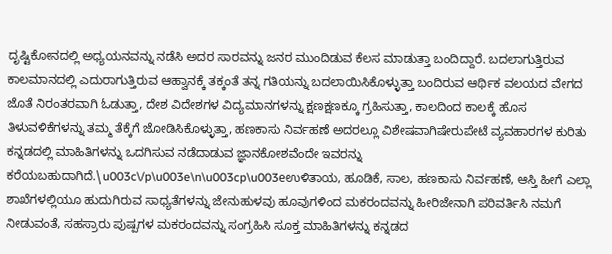ದೃಷ್ಟಿಕೋನದಲ್ಲಿ ಅಧ್ಯಯನವನ್ನು ನಡೆಸಿ ಅದರ ಸಾರವನ್ನು ಜನರ ಮುಂದಿಡುವ ಕೆಲಸ ಮಾಡುತ್ತಾ ಬಂದಿದ್ದಾರೆ. ಬದಲಾಗುತ್ತಿರುವ ಕಾಲಮಾನದಲ್ಲಿ ಎದುರಾಗುತ್ತಿರುವ ಆಹ್ವಾನಕ್ಕೆ ತಕ್ಕಂತೆ ತನ್ನ ಗತಿಯನ್ನು ಬದಲಾಯಿಸಿಕೊಳ್ಳುತ್ತಾ ಬಂದಿರುವ ಆರ್ಥಿಕ ವಲಯದ ವೇಗದ ಜೊತೆ ನಿರಂತರವಾಗಿ ಓಡುತ್ತಾ, ದೇಶ ವಿದೇಶಗಳ ವಿದ್ಯಮಾನಗಳನ್ನು ಕ್ಷಣಕ್ಷಣಕ್ಕೂ ಗ್ರಹಿಸುತ್ತಾ, ಕಾಲದಿಂದ ಕಾಲಕ್ಕೆ ಹೊಸ ತಿಳುವಳಿಕೆಗಳನ್ನು ತಮ್ಮ ತೆಕ್ಕೆಗೆ ಜೋಡಿಸಿಕೊಳ್ಳುತ್ತಾ, ಹಣಕಾಸು ನಿರ್ವಹಣೆ ಅದರಲ್ಲೂ ವಿಶೇಷವಾಗಿಷೇರುಪೇಟೆ ವ್ಯವಹಾರಗಳ ಕುರಿತು ಕನ್ನಡದಲ್ಲಿ ಮಾಹಿತಿಗಳನ್ನು ಒದಗಿಸುವ ನಡೆದಾಡುವ ಜ್ಞಾನಕೋಶವೆಂದೇ ಇವರನ್ನು ಕರೆಯಬಹುದಾಗಿದೆ.\u003c\/p\u003e\n\u003cp\u003eಉಳಿತಾಯ, ಹೂಡಿಕೆ, ಸಾಲ, ಹಣಕಾಸು ನಿರ್ವಹಣೆ, ಆಸ್ತಿ ಹೀಗೆ ಎಲ್ಲಾ ಶಾಖೆಗಳಲ್ಲಿಯೂ ಹುದುಗಿರುವ ಸಾಧ್ಯತೆಗಳನ್ನು ಜೇನುಹುಳವು ಹೂವುಗಳಿಂದ ಮಕರಂದವನ್ನು ಹೀರಿಜೇನಾಗಿ ಪರಿವರ್ತಿಸಿ ನಮಗೆ ನೀಡುವಂತೆ, ಸಹಸ್ರಾರು ಪುಷ್ಪಗಳ ಮಕರಂದವನ್ನು ಸಂಗ್ರಹಿಸಿ ಸೂಕ್ತ ಮಾಹಿತಿಗಳನ್ನು ಕನ್ನಡದ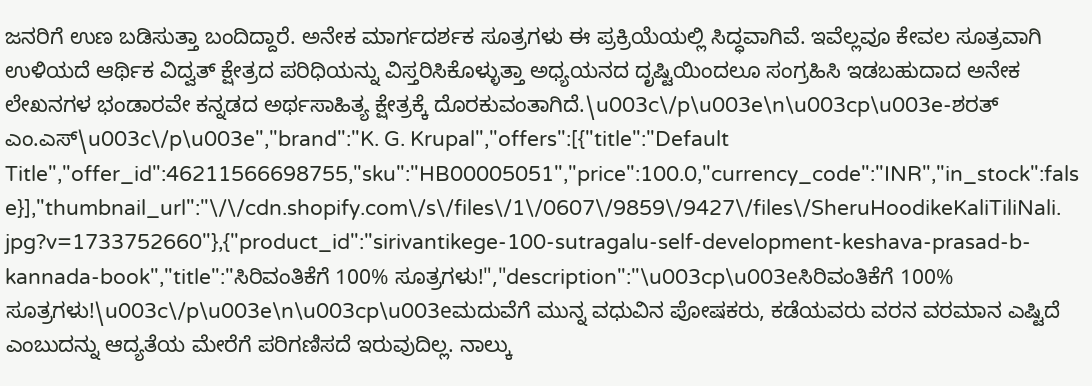ಜನರಿಗೆ ಉಣ ಬಡಿಸುತ್ತಾ ಬಂದಿದ್ದಾರೆ. ಅನೇಕ ಮಾರ್ಗದರ್ಶಕ ಸೂತ್ರಗಳು ಈ ಪ್ರಕ್ರಿಯೆಯಲ್ಲಿ ಸಿದ್ಧವಾಗಿವೆ. ಇವೆಲ್ಲವೂ ಕೇವಲ ಸೂತ್ರವಾಗಿ ಉಳಿಯದೆ ಆರ್ಥಿಕ ವಿದ್ವತ್ ಕ್ಷೇತ್ರದ ಪರಿಧಿಯನ್ನು ವಿಸ್ತರಿಸಿಕೊಳ್ಳುತ್ತಾ ಅಧ್ಯಯನದ ದೃಷ್ಟಿಯಿಂದಲೂ ಸಂಗ್ರಹಿಸಿ ಇಡಬಹುದಾದ ಅನೇಕ ಲೇಖನಗಳ ಭಂಡಾರವೇ ಕನ್ನಡದ ಅರ್ಥಸಾಹಿತ್ಯ ಕ್ಷೇತ್ರಕ್ಕೆ ದೊರಕುವಂತಾಗಿದೆ.\u003c\/p\u003e\n\u003cp\u003e-ಶರತ್ ಎಂ.ಎಸ್\u003c\/p\u003e","brand":"K. G. Krupal","offers":[{"title":"Default Title","offer_id":46211566698755,"sku":"HB00005051","price":100.0,"currency_code":"INR","in_stock":false}],"thumbnail_url":"\/\/cdn.shopify.com\/s\/files\/1\/0607\/9859\/9427\/files\/SheruHoodikeKaliTiliNali.jpg?v=1733752660"},{"product_id":"sirivantikege-100-sutragalu-self-development-keshava-prasad-b-kannada-book","title":"ಸಿರಿವಂತಿಕೆಗೆ 100% ಸೂತ್ರಗಳು!","description":"\u003cp\u003eಸಿರಿವಂತಿಕೆಗೆ 100% ಸೂತ್ರಗಳು!\u003c\/p\u003e\n\u003cp\u003eಮದುವೆಗೆ ಮುನ್ನ ವಧುವಿನ ಪೋಷಕರು, ಕಡೆಯವರು ವರನ ವರಮಾನ ಎಷ್ಟಿದೆ ಎಂಬುದನ್ನು ಆದ್ಯತೆಯ ಮೇರೆಗೆ ಪರಿಗಣಿಸದೆ ಇರುವುದಿಲ್ಲ. ನಾಲ್ಕು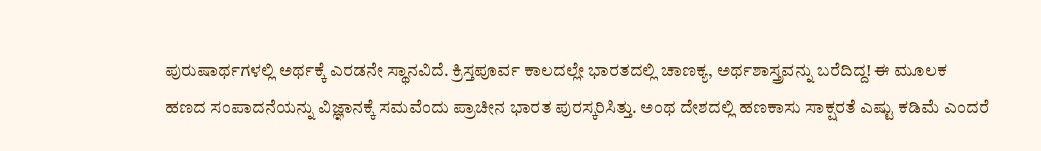ಪುರುಷಾರ್ಥಗಳಲ್ಲಿ ಅರ್ಥಕ್ಕೆ ಎರಡನೇ ಸ್ಥಾನವಿದೆ. ಕ್ರಿಸ್ತಪೂರ್ವ ಕಾಲದಲ್ಲೇ ಭಾರತದಲ್ಲಿ ಚಾಣಕ್ಯ, ಅರ್ಥಶಾಸ್ತ್ರವನ್ನು ಬರೆದಿದ್ದ! ಈ ಮೂಲಕ ಹಣದ ಸಂಪಾದನೆಯನ್ನು ವಿಜ್ಞಾನಕ್ಕೆ ಸಮವೆಂದು ಪ್ರಾಚೀನ ಭಾರತ ಪುರಸ್ಕರಿಸಿತ್ತು. ಅಂಥ ದೇಶದಲ್ಲಿ ಹಣಕಾಸು ಸಾಕ್ಷರತೆ ಎಷ್ಟು ಕಡಿಮೆ ಎಂದರೆ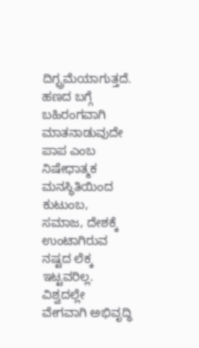ದಿಗ್ಭ್ರಮೆಯಾಗುತ್ತದೆ. ಹಣದ ಬಗ್ಗೆ ಬಹಿರಂಗವಾಗಿ ಮಾತನಾಡುವುದೇ ಪಾಪ ಎಂಬ ನಿಷೇಧಾತ್ಮಕ ಮನಸ್ಥಿತಿಯಿಂದ ಕುಟುಂಬ, ಸಮಾಜ, ದೇಶಕ್ಕೆ ಉಂಟಾಗಿರುವ ನಷ್ಟದ ಲೆಕ್ಕ ಇಟ್ಟವರಿಲ್ಲ. ವಿಶ್ವದಲ್ಲೇ ವೇಗವಾಗಿ ಅಭಿವೃದ್ಧಿ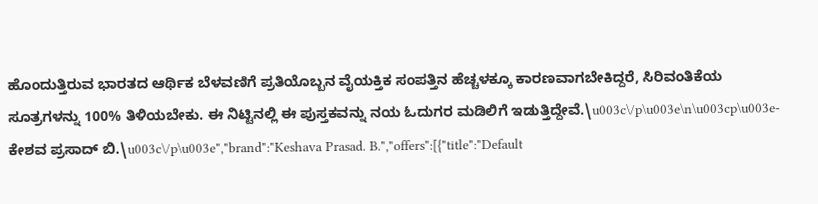ಹೊಂದುತ್ತಿರುವ ಭಾರತದ ಆರ್ಥಿಕ ಬೆಳವಣಿಗೆ ಪ್ರತಿಯೊಬ್ಬನ ವೈಯಕ್ತಿಕ ಸಂಪತ್ತಿನ ಹೆಚ್ಚಳಕ್ಕೂ ಕಾರಣವಾಗಬೇಕಿದ್ದರೆ, ಸಿರಿವಂತಿಕೆಯ ಸೂತ್ರಗಳನ್ನು 100% ತಿಳಿಯಬೇಕು. ಈ ನಿಟ್ಟಿನಲ್ಲಿ ಈ ಪುಸ್ತಕವನ್ನು ನಯ ಓದುಗರ ಮಡಿಲಿಗೆ ಇಡುತ್ತಿದ್ದೇವೆ.\u003c\/p\u003e\n\u003cp\u003e-ಕೇಶವ ಪ್ರಸಾದ್‌ ಬಿ.\u003c\/p\u003e","brand":"Keshava Prasad. B.","offers":[{"title":"Default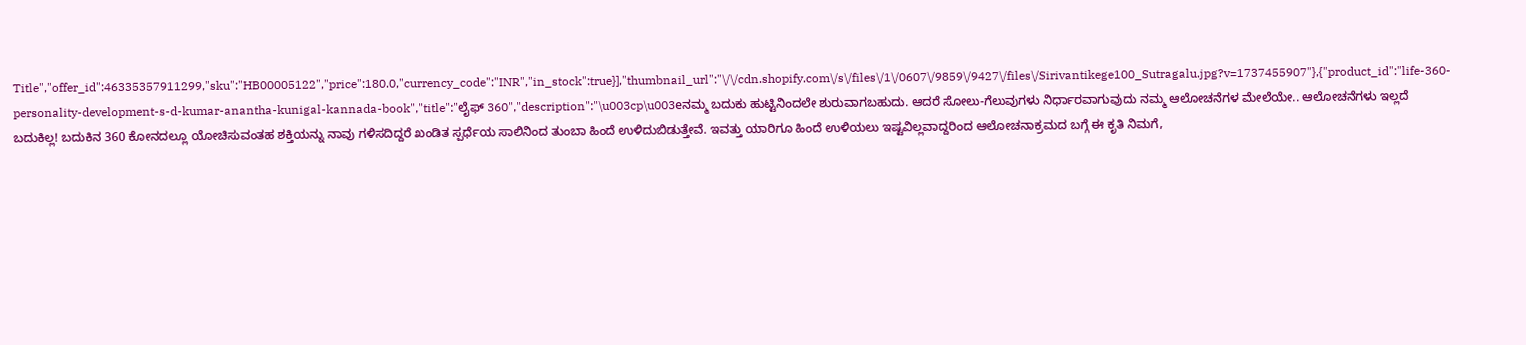Title","offer_id":46335357911299,"sku":"HB00005122","price":180.0,"currency_code":"INR","in_stock":true}],"thumbnail_url":"\/\/cdn.shopify.com\/s\/files\/1\/0607\/9859\/9427\/files\/Sirivantikege100_Sutragalu.jpg?v=1737455907"},{"product_id":"life-360-personality-development-s-d-kumar-anantha-kunigal-kannada-book","title":"ಲೈಫ್ 360","description":"\u003cp\u003eನಮ್ಮ ಬದುಕು ಹುಟ್ಟಿನಿಂದಲೇ ಶುರುವಾಗಬಹುದು. ಆದರೆ ಸೋಲು-ಗೆಲುವುಗಳು ನಿರ್ಧಾರವಾಗುವುದು ನಮ್ಮ ಆಲೋಚನೆಗಳ ಮೇಲೆಯೇ.. ಆಲೋಚನೆಗಳು ಇಲ್ಲದೆ ಬದುಕಿಲ್ಲ! ಬದುಕಿನ 360 ಕೋನದಲ್ಲೂ ಯೋಚಿಸುವಂತಹ ಶಕ್ತಿಯನ್ನು ನಾವು ಗಳಿಸದಿದ್ದರೆ ಖಂಡಿತ ಸ್ಪರ್ಧೆಯ ಸಾಲಿನಿಂದ ತುಂಬಾ ಹಿಂದೆ ಉಳಿದುಬಿಡುತ್ತೇವೆ. ಇವತ್ತು ಯಾರಿಗೂ ಹಿಂದೆ ಉಳಿಯಲು ಇಷ್ಟವಿಲ್ಲವಾದ್ದರಿಂದ ಆಲೋಚನಾಕ್ರಮದ ಬಗ್ಗೆ ಈ ಕೃತಿ ನಿಮಗೆ,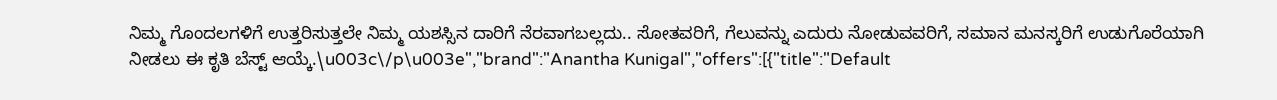ನಿಮ್ಮ ಗೊಂದಲಗಳಿಗೆ ಉತ್ತರಿಸುತ್ತಲೇ ನಿಮ್ಮ ಯಶಸ್ಸಿನ ದಾರಿಗೆ ನೆರವಾಗಬಲ್ಲದು.. ಸೋತವರಿಗೆ, ಗೆಲುವನ್ನು ಎದುರು ನೋಡುವವರಿಗೆ, ಸಮಾನ ಮನಸ್ಕರಿಗೆ ಉಡುಗೊರೆಯಾಗಿ ನೀಡಲು ಈ ಕೃತಿ ಬೆಸ್ಟ್‌ ಆಯ್ಕೆ.\u003c\/p\u003e","brand":"Anantha Kunigal","offers":[{"title":"Default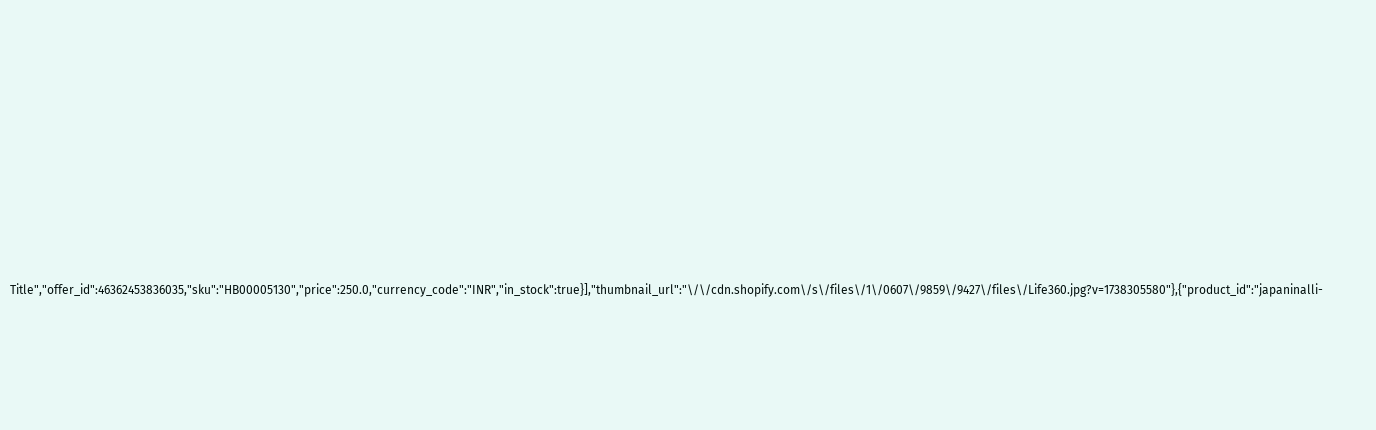Title","offer_id":46362453836035,"sku":"HB00005130","price":250.0,"currency_code":"INR","in_stock":true}],"thumbnail_url":"\/\/cdn.shopify.com\/s\/files\/1\/0607\/9859\/9427\/files\/Life360.jpg?v=1738305580"},{"product_id":"japaninalli-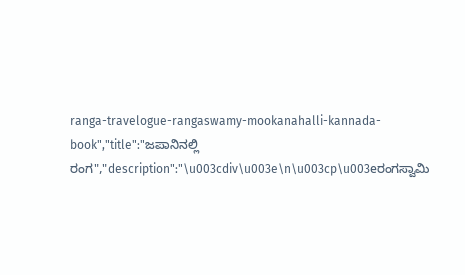ranga-travelogue-rangaswamy-mookanahalli-kannada-book","title":"ಜಪಾನಿನಲ್ಲಿ ರಂಗ","description":"\u003cdiv\u003e\n\u003cp\u003eರಂಗಸ್ವಾಮಿ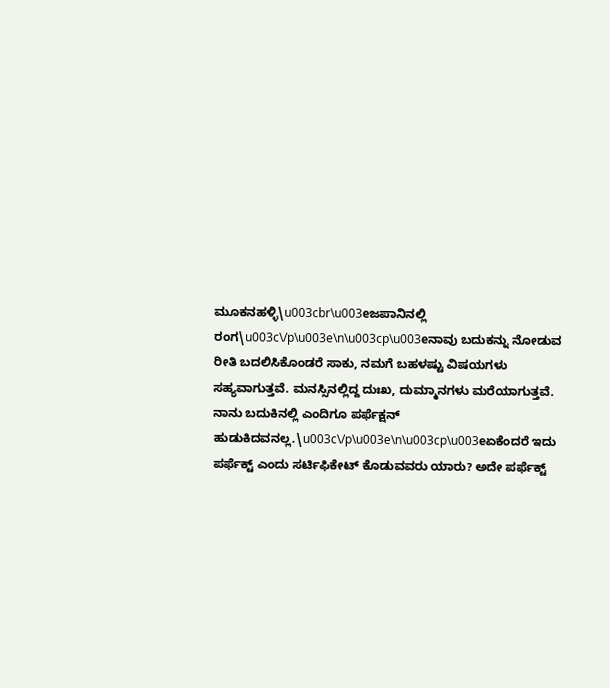ಮೂಕನಹಳ್ಳಿ\u003cbr\u003eಜಪಾನಿನಲ್ಲಿ ರಂಗ\u003c\/p\u003e\n\u003cp\u003eನಾವು ಬದುಕನ್ನು ನೋಡುವ ರೀತಿ ಬದಲಿಸಿಕೊಂಡರೆ ಸಾಕು, ನಮಗೆ ಬಹಳಷ್ಟು ವಿಷಯಗಳು ಸಹ್ಯವಾಗುತ್ತವೆ. ಮನಸ್ಸಿನಲ್ಲಿದ್ದ ದುಃಖ, ದುಮ್ಮಾನಗಳು ಮರೆಯಾಗುತ್ತವೆ. ನಾನು ಬದುಕಿನಲ್ಲಿ ಎಂದಿಗೂ ಪರ್ಫೆಕ್ಷನ್ ಹುಡುಕಿದವನಲ್ಲ.\u003c\/p\u003e\n\u003cp\u003eಏಕೆಂದರೆ ಇದು ಪರ್ಫೆಕ್ಟ್ ಎಂದು ಸರ್ಟಿಫಿಕೇಟ್ ಕೊಡುವವರು ಯಾರು? ಅದೇ ಪರ್ಫೆಕ್ಟ್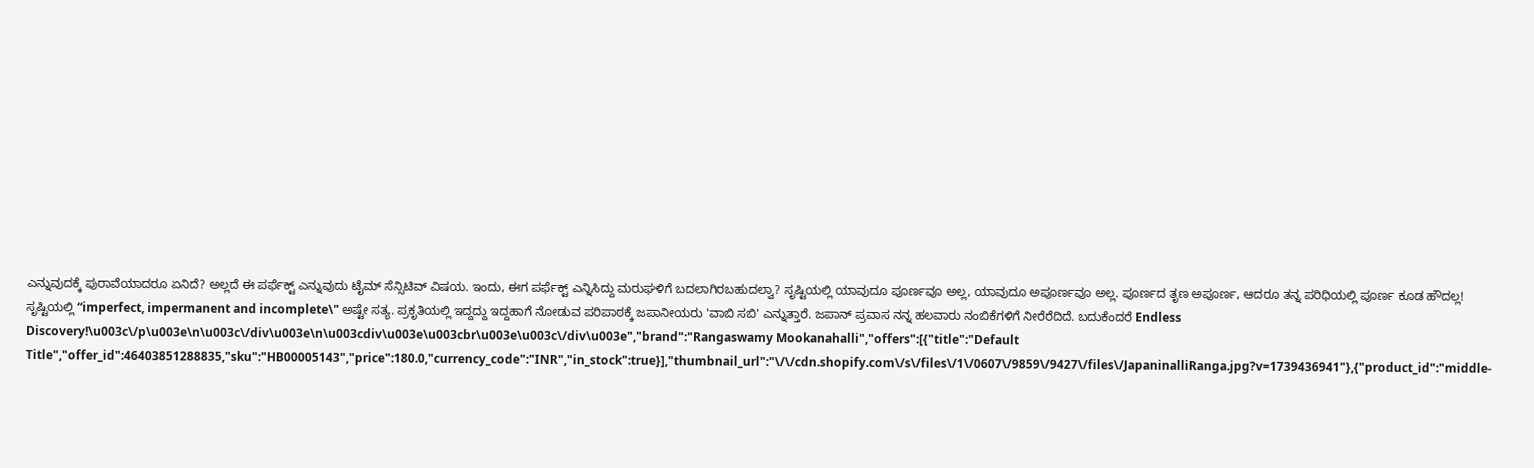ಎನ್ನುವುದಕ್ಕೆ ಪುರಾವೆಯಾದರೂ ಏನಿದೆ? ಅಲ್ಲದೆ ಈ ಪರ್ಫೆಕ್ಟ್ ಎನ್ನುವುದು ಟೈಮ್ ಸೆನ್ಸಿಟಿವ್ ವಿಷಯ. ಇಂದು, ಈಗ ಪರ್ಫೆಕ್ಟ್ ಎನ್ನಿಸಿದ್ದು ಮರುಘಳಿಗೆ ಬದಲಾಗಿರಬಹುದಲ್ವಾ? ಸೃಷ್ಟಿಯಲ್ಲಿ ಯಾವುದೂ ಪೂರ್ಣವೂ ಅಲ್ಲ, ಯಾವುದೂ ಅಪೂರ್ಣವೂ ಅಲ್ಲ. ಪೂರ್ಣದ ತೃಣ ಅಪೂರ್ಣ, ಆದರೂ ತನ್ನ ಪರಿಧಿಯಲ್ಲಿ ಪೂರ್ಣ ಕೂಡ ಹೌದಲ್ಲ! ಸೃಷ್ಟಿಯಲ್ಲಿ “imperfect, impermanent and incomplete\" ಅಷ್ಟೇ ಸತ್ಯ. ಪ್ರಕೃತಿಯಲ್ಲಿ ಇದ್ದದ್ದು ಇದ್ದಹಾಗೆ ನೋಡುವ ಪರಿಪಾಠಕ್ಕೆ ಜಪಾನೀಯರು 'ವಾಬಿ ಸಬಿ' ಎನ್ನುತ್ತಾರೆ. ಜಪಾನ್ ಪ್ರವಾಸ ನನ್ನ ಹಲವಾರು ನಂಬಿಕೆಗಳಿಗೆ ನೀರೆರೆದಿದೆ. ಬದುಕೆಂದರೆ Endless Discovery!\u003c\/p\u003e\n\u003c\/div\u003e\n\u003cdiv\u003e\u003cbr\u003e\u003c\/div\u003e","brand":"Rangaswamy Mookanahalli","offers":[{"title":"Default Title","offer_id":46403851288835,"sku":"HB00005143","price":180.0,"currency_code":"INR","in_stock":true}],"thumbnail_url":"\/\/cdn.shopify.com\/s\/files\/1\/0607\/9859\/9427\/files\/JapaninalliRanga.jpg?v=1739436941"},{"product_id":"middle-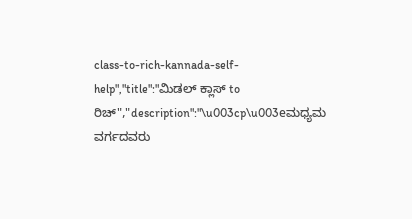class-to-rich-kannada-self-help","title":"ಮಿಡಲ್ ಕ್ಲಾಸ್ to ರಿಚ್","description":"\u003cp\u003eಮಧ್ಯಮ ವರ್ಗದವರು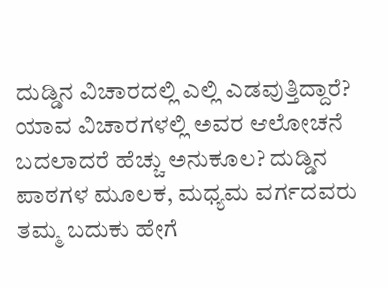ದುಡ್ಡಿನ ವಿಚಾರದಲ್ಲಿ ಎಲ್ಲಿ ಎಡವುತ್ತಿದ್ದಾರೆ? ಯಾವ ವಿಚಾರಗಳಲ್ಲಿ ಅವರ ಆಲೋಚನೆ ಬದಲಾದರೆ ಹೆಚ್ಚು ಅನುಕೂಲ? ದುಡ್ಡಿನ ಪಾಠಗಳ ಮೂಲಕ, ಮಧ್ಯಮ ವರ್ಗದವರು ತಮ್ಮ ಬದುಕು ಹೇಗೆ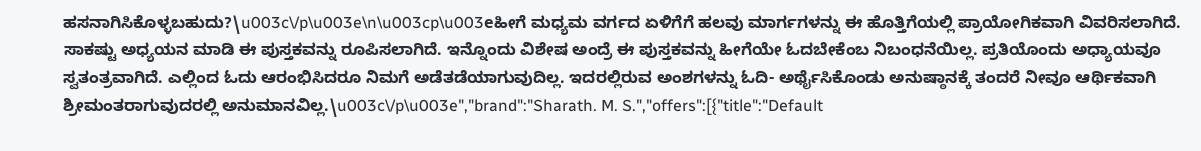ಹಸನಾಗಿಸಿಕೊಳ್ಳಬಹುದು?\u003c\/p\u003e\n\u003cp\u003eಹೀಗೆ ಮಧ್ಯಮ ವರ್ಗದ ಏಳಿಗೆಗೆ ಹಲವು ಮಾರ್ಗಗಳನ್ನು ಈ ಹೊತ್ತಿಗೆಯಲ್ಲಿ ಪ್ರಾಯೋಗಿಕವಾಗಿ ವಿವರಿಸಲಾಗಿದೆ. ಸಾಕಷ್ಟು ಅಧ್ಯಯನ ಮಾಡಿ ಈ ಪುಸ್ತಕವನ್ನು ರೂಪಿಸಲಾಗಿದೆ. ಇನ್ನೊಂದು ವಿಶೇಷ ಅಂದ್ರೆ ಈ ಪುಸ್ತಕವನ್ನು ಹೀಗೆಯೇ ಓದಬೇಕೆಂಬ ನಿಬಂಧನೆಯಿಲ್ಲ. ಪ್ರತಿಯೊಂದು ಅಧ್ಯಾಯವೂ ಸ್ವತಂತ್ರವಾಗಿದೆ. ಎಲ್ಲಿಂದ ಓದು ಆರಂಭಿಸಿದರೂ ನಿಮಗೆ ಅಡೆತಡೆಯಾಗುವುದಿಲ್ಲ. ಇದರಲ್ಲಿರುವ ಅಂಶಗಳನ್ನು ಓದಿ- ಅರ್ಥೈಸಿಕೊಂಡು ಅನುಷ್ಠಾನಕ್ಕೆ ತಂದರೆ ನೀವೂ ಆರ್ಥಿಕವಾಗಿ ಶ್ರೀಮಂತರಾಗುವುದರಲ್ಲಿ ಅನುಮಾನವಿಲ್ಲ.\u003c\/p\u003e","brand":"Sharath. M. S.","offers":[{"title":"Default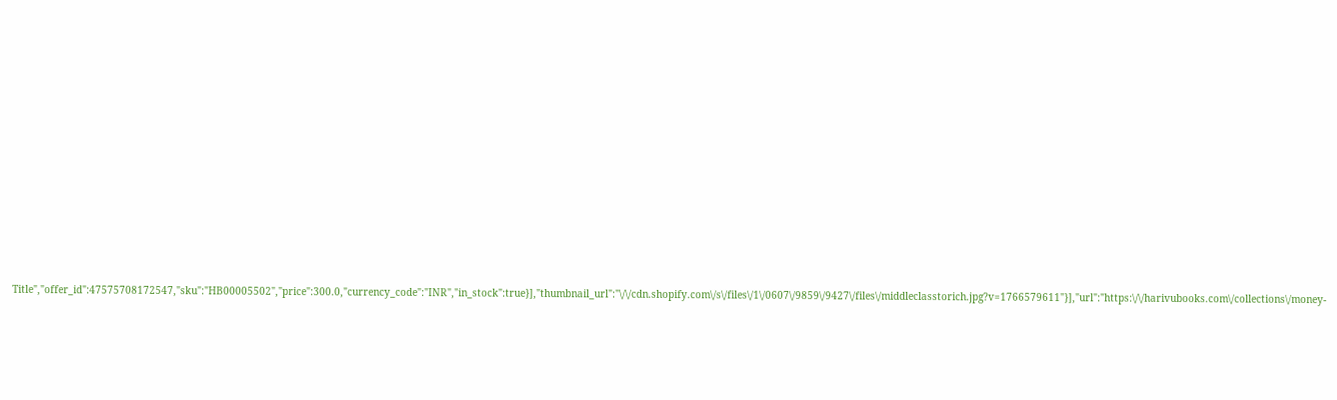Title","offer_id":47575708172547,"sku":"HB00005502","price":300.0,"currency_code":"INR","in_stock":true}],"thumbnail_url":"\/\/cdn.shopify.com\/s\/files\/1\/0607\/9859\/9427\/files\/middleclasstorich.jpg?v=1766579611"}],"url":"https:\/\/harivubooks.com\/collections\/money-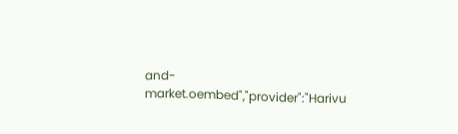and-market.oembed","provider":"Harivu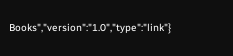Books","version":"1.0","type":"link"}